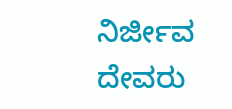ನಿರ್ಜೀವ ದೇವರು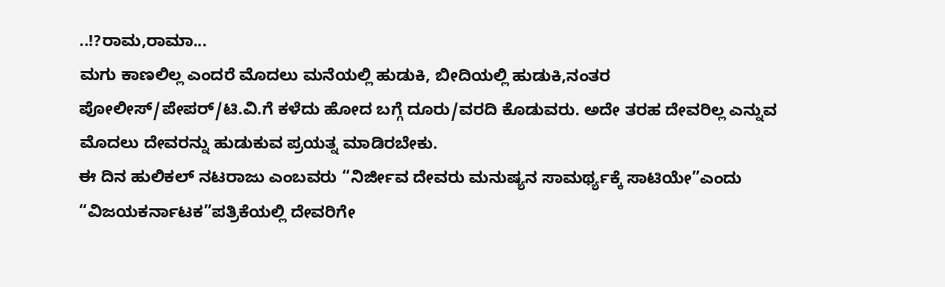..!?ರಾಮ,ರಾಮಾ...
ಮಗು ಕಾಣಲಿಲ್ಲ ಎಂದರೆ ಮೊದಲು ಮನೆಯಲ್ಲಿ ಹುಡುಕಿ, ಬೀದಿಯಲ್ಲಿ ಹುಡುಕಿ,ನಂತರ ಪೋಲೀಸ್/ಪೇಪರ್/ಟಿ.ವಿ.ಗೆ ಕಳೆದು ಹೋದ ಬಗ್ಗೆ ದೂರು/ವರದಿ ಕೊಡುವರು. ಅದೇ ತರಹ ದೇವರಿಲ್ಲ ಎನ್ನುವ ಮೊದಲು ದೇವರನ್ನು ಹುಡುಕುವ ಪ್ರಯತ್ನ ಮಾಡಿರಬೇಕು.
ಈ ದಿನ ಹುಲಿಕಲ್ ನಟರಾಜು ಎಂಬವರು “ನಿರ್ಜೀವ ದೇವರು ಮನುಷ್ಯನ ಸಾಮರ್ಥ್ಯಕ್ಕೆ ಸಾಟಿಯೇ”ಎಂದು “ವಿಜಯಕರ್ನಾಟಕ”ಪತ್ರಿಕೆಯಲ್ಲಿ ದೇವರಿಗೇ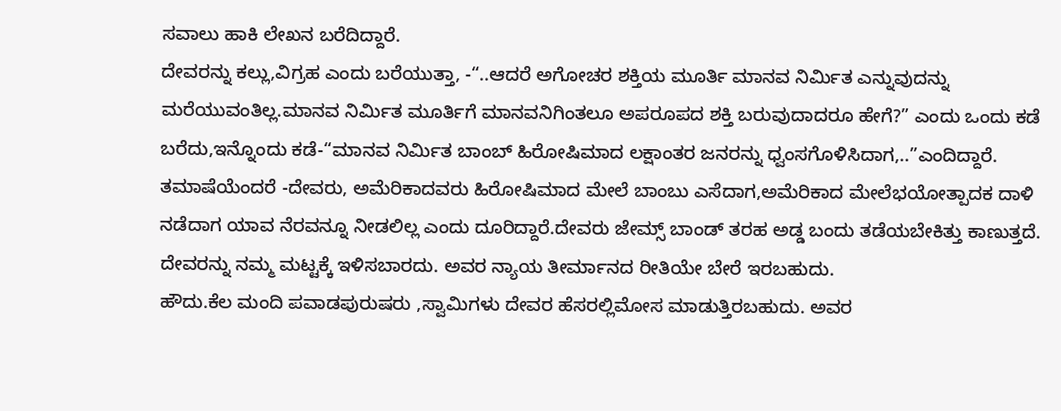ಸವಾಲು ಹಾಕಿ ಲೇಖನ ಬರೆದಿದ್ದಾರೆ.
ದೇವರನ್ನು ಕಲ್ಲು,ವಿಗ್ರಹ ಎಂದು ಬರೆಯುತ್ತಾ, -“..ಆದರೆ ಅಗೋಚರ ಶಕ್ತಿಯ ಮೂರ್ತಿ ಮಾನವ ನಿರ್ಮಿತ ಎನ್ನುವುದನ್ನು ಮರೆಯುವಂತಿಲ್ಲ.ಮಾನವ ನಿರ್ಮಿತ ಮೂರ್ತಿಗೆ ಮಾನವನಿಗಿಂತಲೂ ಅಪರೂಪದ ಶಕ್ತಿ ಬರುವುದಾದರೂ ಹೇಗೆ?” ಎಂದು ಒಂದು ಕಡೆ ಬರೆದು,ಇನ್ನೊಂದು ಕಡೆ-“ಮಾನವ ನಿರ್ಮಿತ ಬಾಂಬ್ ಹಿರೋಷಿಮಾದ ಲಕ್ಷಾಂತರ ಜನರನ್ನು ಧ್ವಂಸಗೊಳಿಸಿದಾಗ,..”ಎಂದಿದ್ದಾರೆ.
ತಮಾಷೆಯೆಂದರೆ -ದೇವರು, ಅಮೆರಿಕಾದವರು ಹಿರೋಷಿಮಾದ ಮೇಲೆ ಬಾಂಬು ಎಸೆದಾಗ,ಅಮೆರಿಕಾದ ಮೇಲೆಭಯೋತ್ಪಾದಕ ದಾಳಿ ನಡೆದಾಗ ಯಾವ ನೆರವನ್ನೂ ನೀಡಲಿಲ್ಲ ಎಂದು ದೂರಿದ್ದಾರೆ.ದೇವರು ಜೇಮ್ಸ್ ಬಾಂಡ್ ತರಹ ಅಡ್ಡ ಬಂದು ತಡೆಯಬೇಕಿತ್ತು ಕಾಣುತ್ತದೆ.
ದೇವರನ್ನು ನಮ್ಮ ಮಟ್ಟಕ್ಕೆ ಇಳಿಸಬಾರದು. ಅವರ ನ್ಯಾಯ ತೀರ್ಮಾನದ ರೀತಿಯೇ ಬೇರೆ ಇರಬಹುದು.
ಹೌದು.ಕೆಲ ಮಂದಿ ಪವಾಡಪುರುಷರು ,ಸ್ವಾಮಿಗಳು ದೇವರ ಹೆಸರಲ್ಲಿಮೋಸ ಮಾಡುತ್ತಿರಬಹುದು. ಅವರ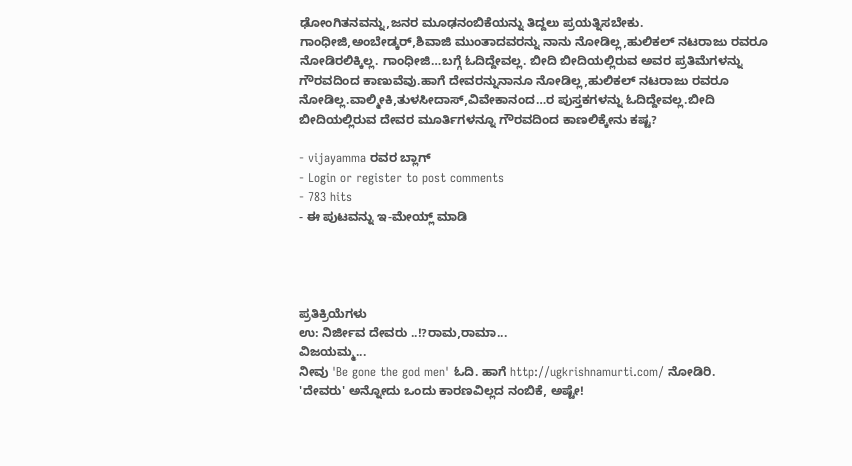ಢೋಂಗಿತನವನ್ನು,ಜನರ ಮೂಢನಂಬಿಕೆಯನ್ನು ತಿದ್ದಲು ಪ್ರಯತ್ನಿಸಬೇಕು.
ಗಾಂಧೀಜಿ,ಅಂಬೇಡ್ಕರ್,ಶಿವಾಜಿ ಮುಂತಾದವರನ್ನು ನಾನು ನೋಡಿಲ್ಲ,ಹುಲಿಕಲ್ ನಟರಾಜು ರವರೂ ನೋಡಿರಲಿಕ್ಕಿಲ್ಲ. ಗಾಂಧೀಜಿ…ಬಗ್ಗೆ ಓದಿದ್ದೇವಲ್ಲ. ಬೀದಿ ಬೀದಿಯಲ್ಲಿರುವ ಅವರ ಪ್ರತಿಮೆಗಳನ್ನು ಗೌರವದಿಂದ ಕಾಣುವೆವು.ಹಾಗೆ ದೇವರನ್ನುನಾನೂ ನೋಡಿಲ್ಲ,ಹುಲಿಕಲ್ ನಟರಾಜು ರವರೂ ನೋಡಿಲ್ಲ.ವಾಲ್ಮೀಕಿ,ತುಳಸೀದಾಸ್,ವಿವೇಕಾನಂದ…ರ ಪುಸ್ತಕಗಳನ್ನು ಓದಿದ್ದೇವಲ್ಲ.ಬೀದಿ ಬೀದಿಯಲ್ಲಿರುವ ದೇವರ ಮೂರ್ತಿಗಳನ್ನೂ ಗೌರವದಿಂದ ಕಾಣಲಿಕ್ಕೇನು ಕಷ್ಟ?

- vijayamma ರವರ ಬ್ಲಾಗ್
- Login or register to post comments
- 783 hits
- ಈ ಪುಟವನ್ನು ಇ-ಮೇಯ್ಲ್ ಮಾಡಿ




ಪ್ರತಿಕ್ರಿಯೆಗಳು
ಉ: ನಿರ್ಜೀವ ದೇವರು ..!?ರಾಮ,ರಾಮಾ...
ವಿಜಯಮ್ಮ...
ನೀವು 'Be gone the god men' ಓದಿ. ಹಾಗೆ http://ugkrishnamurti.com/ ನೋಡಿರಿ.
'ದೇವರು' ಅನ್ನೋದು ಒಂದು ಕಾರಣವಿಲ್ಲದ ನಂಬಿಕೆ, ಅಷ್ಟೇ!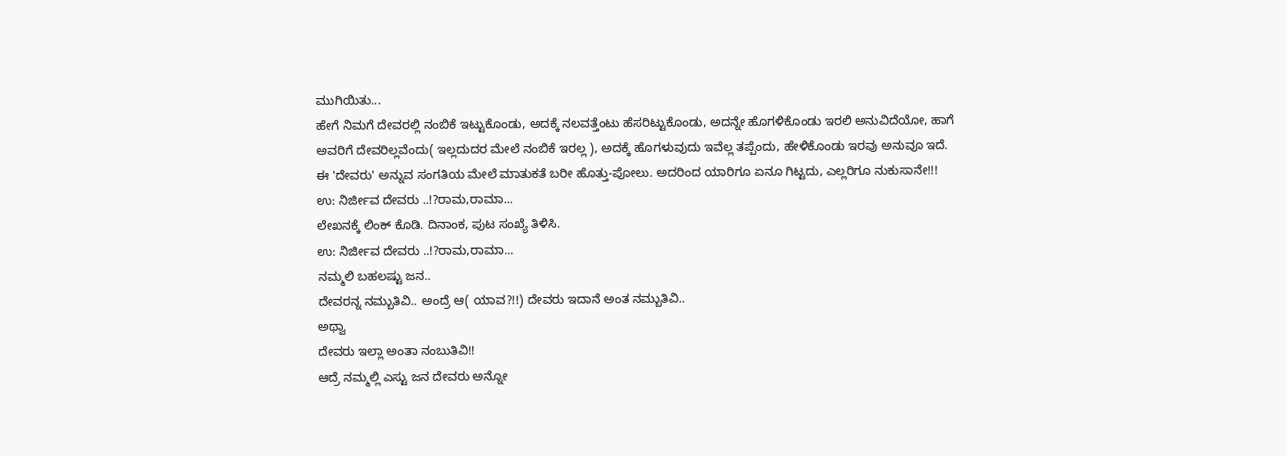ಮುಗಿಯಿತು...
ಹೇಗೆ ನಿಮಗೆ ದೇವರಲ್ಲಿ ನಂಬಿಕೆ ಇಟ್ಟುಕೊಂಡು, ಅದಕ್ಕೆ ನಲವತ್ತೆಂಟು ಹೆಸರಿಟ್ಟುಕೊಂಡು, ಅದನ್ನೇ ಹೊಗಳಿಕೊಂಡು ಇರಲಿ ಅನುವಿದೆಯೋ, ಹಾಗೆ
ಅವರಿಗೆ ದೇವರಿಲ್ಲವೆಂದು( ಇಲ್ಲದುದರ ಮೇಲೆ ನಂಬಿಕೆ ಇರಲ್ಲ ), ಅದಕ್ಕೆ ಹೊಗಳುವುದು ಇವೆಲ್ಲ ತಪ್ಪೆಂದು, ಹೇಳಿಕೊಂಡು ಇರವು ಅನುವೂ ಇದೆ.
ಈ 'ದೇವರು' ಅನ್ನುವ ಸಂಗತಿಯ ಮೇಲೆ ಮಾತುಕತೆ ಬರೀ ಹೊತ್ತು-ಪೋಲು. ಅದರಿಂದ ಯಾರಿಗೂ ಏನೂ ಗಿಟ್ಟದು, ಎಲ್ಲರಿಗೂ ನುಕುಸಾನೇ!!!
ಉ: ನಿರ್ಜೀವ ದೇವರು ..!?ರಾಮ,ರಾಮಾ...
ಲೇಖನಕ್ಕೆ ಲಿಂಕ್ ಕೊಡಿ. ದಿನಾಂಕ, ಪುಟ ಸಂಖ್ಯೆ ತಿಳಿಸಿ.
ಉ: ನಿರ್ಜೀವ ದೇವರು ..!?ರಾಮ,ರಾಮಾ...
ನಮ್ಮಲಿ ಬಹಲಷ್ಟು ಜನ..
ದೇವರನ್ನ ನಮ್ಬುತಿವಿ.. ಅಂದ್ರೆ ಆ( ಯಾವ?!!) ದೇವರು ಇದಾನೆ ಅಂತ ನಮ್ಬುತಿವಿ..
ಅಥ್ವಾ
ದೇವರು ಇಲ್ಲಾ ಅಂತಾ ನಂಬುತಿವಿ!!
ಆದ್ರೆ ನಮ್ಮಲ್ಲಿ ಎಸ್ಟು ಜನ ದೇವರು ಅನ್ನೋ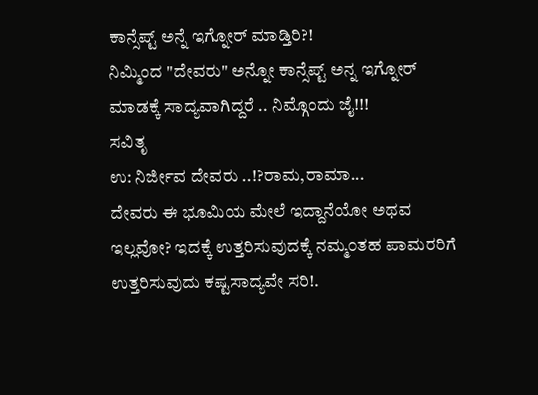ಕಾನ್ಸೆಪ್ಟ್ ಅನ್ನೆ ಇಗ್ನೋರ್ ಮಾಡ್ತಿರಿ?!
ನಿಮ್ಮಿಂದ "ದೇವರು" ಅನ್ನೋ ಕಾನ್ಸೆಪ್ಟ್ ಅನ್ನ ಇಗ್ನೋರ್ ಮಾಡಕ್ಕೆ ಸಾದ್ಯವಾಗಿದ್ದರೆ .. ನಿಮ್ಗೊಂದು ಜೈ!!!
ಸವಿತೃ
ಉ: ನಿರ್ಜೀವ ದೇವರು ..!?ರಾಮ,ರಾಮಾ...
ದೇವರು ಈ ಭೂಮಿಯ ಮೇಲೆ ಇದ್ದಾನೆಯೋ ಅಥವ ಇಲ್ಲವೋ? ಇದಕ್ಕೆ ಉತ್ತರಿಸುವುದಕ್ಕೆ ನಮ್ಮ೦ತಹ ಪಾಮರರಿಗೆ ಉತ್ತರಿಸುವುದು ಕಷ್ಟಸಾದ್ಯವೇ ಸರಿ!.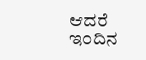ಆದರೆ ಇ೦ದಿನ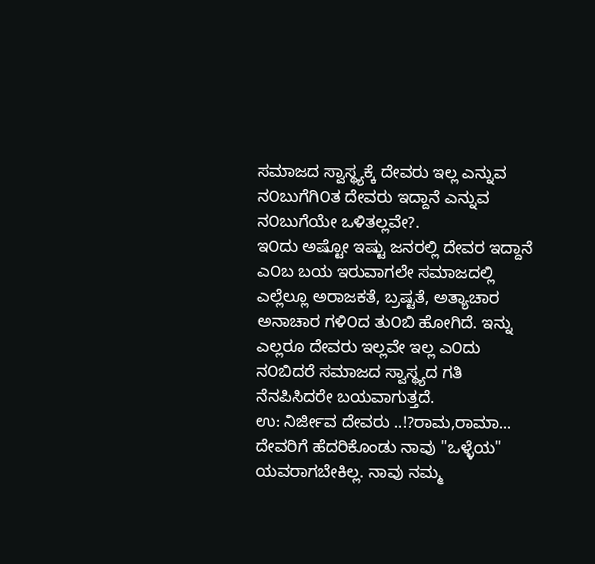ಸಮಾಜದ ಸ್ವಾಸ್ಥ್ಯಕ್ಕೆ ದೇವರು ಇಲ್ಲ ಎನ್ನುವ ನ೦ಬುಗೆಗಿ೦ತ ದೇವರು ಇದ್ದಾನೆ ಎನ್ನುವ ನ೦ಬುಗೆಯೇ ಒಳಿತಲ್ಲವೇ?.
ಇ೦ದು ಅಷ್ಟೋ ಇಷ್ಟು ಜನರಲ್ಲಿ ದೇವರ ಇದ್ದಾನೆ ಎ೦ಬ ಬಯ ಇರುವಾಗಲೇ ಸಮಾಜದಲ್ಲಿ ಎಲ್ಲೆಲ್ಲೂ ಅರಾಜಕತೆ, ಬ್ರಷ್ಟತೆ, ಅತ್ಯಾಚಾರ ಅನಾಚಾರ ಗಳಿ೦ದ ತು೦ಬಿ ಹೋಗಿದೆ. ಇನ್ನು ಎಲ್ಲರೂ ದೇವರು ಇಲ್ಲವೇ ಇಲ್ಲ ಎ೦ದು ನ೦ಬಿದರೆ ಸಮಾಜದ ಸ್ವಾಸ್ಥ್ಯದ ಗತಿ ನೆನಪಿಸಿದರೇ ಬಯವಾಗುತ್ತದೆ.
ಉ: ನಿರ್ಜೀವ ದೇವರು ..!?ರಾಮ,ರಾಮಾ...
ದೇವರಿಗೆ ಹೆದರಿಕೊಂಡು ನಾವು "ಒಳ್ಳೆಯ" ಯವರಾಗಬೇಕಿಲ್ಲ. ನಾವು ನಮ್ಮ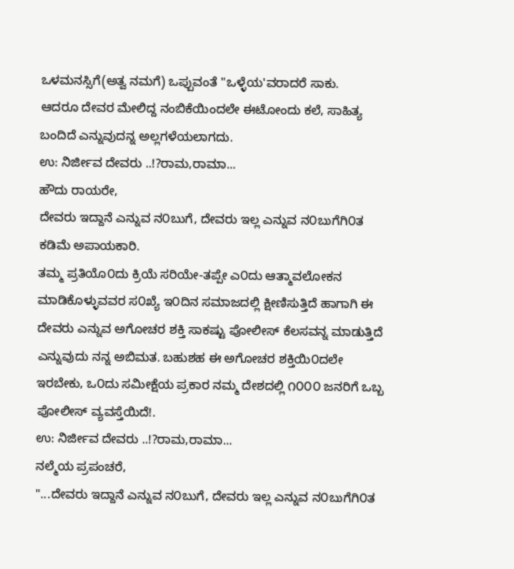ಒಳಮನಸ್ಸಿಗೆ(ಅತ್ವ ನಮಗೆ) ಒಪ್ಪುವಂತೆ "ಒಳ್ಳೆಯ'ವರಾದರೆ ಸಾಕು.
ಆದರೂ ದೇವರ ಮೇಲಿದ್ದ ನಂಬಿಕೆಯಿಂದಲೇ ಈಟೋಂದು ಕಲೆ, ಸಾಹಿತ್ಯ ಬಂದಿದೆ ಎನ್ನುವುದನ್ನ ಅಲ್ಲಗಳೆಯಲಾಗದು.
ಉ: ನಿರ್ಜೀವ ದೇವರು ..!?ರಾಮ,ರಾಮಾ...
ಹೌದು ರಾಯರೇ,
ದೇವರು ಇದ್ದಾನೆ ಎನ್ನುವ ನ೦ಬುಗೆ, ದೇವರು ಇಲ್ಲ ಎನ್ನುವ ನ೦ಬುಗೆಗಿ೦ತ ಕಡಿಮೆ ಅಪಾಯಕಾರಿ.
ತಮ್ಮ ಪ್ರತಿಯೊ೦ದು ಕ್ರಿಯೆ ಸರಿಯೇ-ತಪ್ಪೇ ಎ೦ದು ಆತ್ಮಾವಲೋಕನ ಮಾಡಿಕೊಳ್ಳುವವರ ಸ೦ಖ್ಯೆ ಇ೦ದಿನ ಸಮಾಜದಲ್ಲಿ ಕ್ಷೀಣಿಸುತ್ತಿದೆ ಹಾಗಾಗಿ ಈ ದೇವರು ಎನ್ನುವ ಅಗೋಚರ ಶಕ್ತಿ ಸಾಕಷ್ಟು ಪೋಲೀಸ್ ಕೆಲಸವನ್ನ ಮಾಡುತ್ತಿದೆ ಎನ್ನುವುದು ನನ್ನ ಅಬಿಮತ. ಬಹುಶಹ ಈ ಅಗೋಚರ ಶಕ್ತಿಯಿ೦ದಲೇ ಇರಬೇಕು, ಒ೦ದು ಸಮೀಕ್ಷೆಯ ಪ್ರಕಾರ ನಮ್ಮ ದೇಶದಲ್ಲಿ ೧೦೦೦ ಜನರಿಗೆ ಒಬ್ಬ ಪೋಲೀಸ್ ವ್ಯವಸ್ತೆಯಿದೆ!.
ಉ: ನಿರ್ಜೀವ ದೇವರು ..!?ರಾಮ,ರಾಮಾ...
ನಲ್ಮೆಯ ಪ್ರಪಂಚರೆ,
"...ದೇವರು ಇದ್ದಾನೆ ಎನ್ನುವ ನ೦ಬುಗೆ, ದೇವರು ಇಲ್ಲ ಎನ್ನುವ ನ೦ಬುಗೆಗಿ೦ತ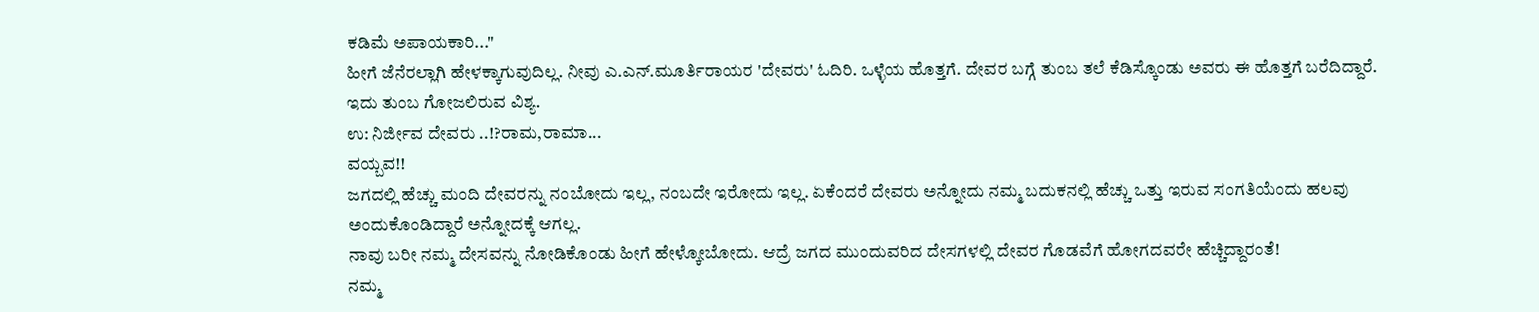ಕಡಿಮೆ ಅಪಾಯಕಾರಿ..."
ಹೀಗೆ ಜೆನೆರಲ್ಲಾಗಿ ಹೇಳಕ್ಕಾಗುವುದಿಲ್ಲ. ನೀವು ಎ.ಎನ್.ಮೂರ್ತಿರಾಯರ 'ದೇವರು' ಓದಿರಿ. ಒಳ್ಳೆಯ ಹೊತ್ತಗೆ. ದೇವರ ಬಗ್ಗೆ ತುಂಬ ತಲೆ ಕೆಡಿಸ್ಕೊಂಡು ಅವರು ಈ ಹೊತ್ತಗೆ ಬರೆದಿದ್ದಾರೆ.
ಇದು ತುಂಬ ಗೋಜಲಿರುವ ವಿಶ್ಯ.
ಉ: ನಿರ್ಜೀವ ದೇವರು ..!?ರಾಮ,ರಾಮಾ...
ವಯ್ಬವ!!
ಜಗದಲ್ಲಿ ಹೆಚ್ಚು ಮಂದಿ ದೇವರನ್ನು ನಂಬೋದು ಇಲ್ಲ, ನಂಬದೇ ಇರೋದು ಇಲ್ಲ. ಏಕೆಂದರೆ ದೇವರು ಅನ್ನೋದು ನಮ್ಮ ಬದುಕನಲ್ಲಿ ಹೆಚ್ಚು ಒತ್ತು ಇರುವ ಸಂಗತಿಯೆಂದು ಹಲವು ಅಂದುಕೊಂಡಿದ್ದಾರೆ ಅನ್ನೋದಕ್ಕೆ ಆಗಲ್ಲ.
ನಾವು ಬರೀ ನಮ್ಮ ದೇಸವನ್ನು ನೋಡಿಕೊಂಡು ಹೀಗೆ ಹೇಳ್ಕೋಬೋದು. ಆದ್ರೆ ಜಗದ ಮುಂದುವರಿದ ದೇಸಗಳಲ್ಲಿ ದೇವರ ಗೊಡವೆಗೆ ಹೋಗದವರೇ ಹೆಚ್ಚಿದ್ದಾರಂತೆ!
ನಮ್ಮ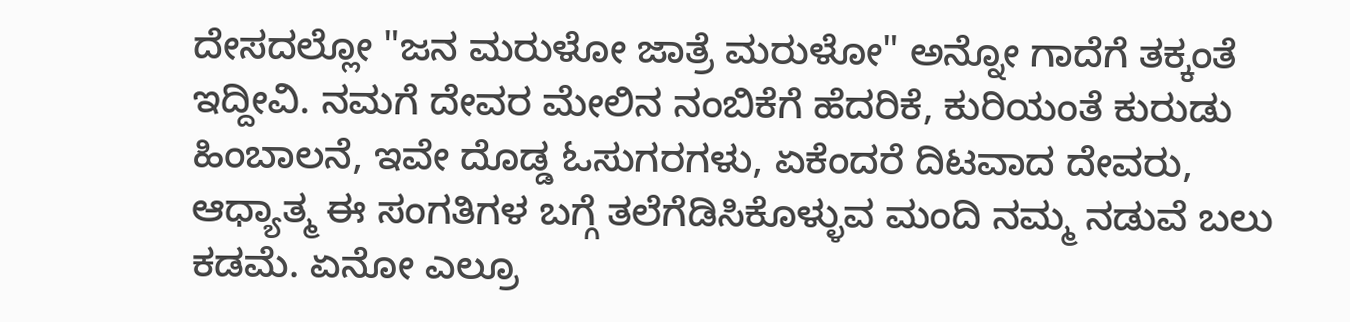ದೇಸದಲ್ಲೋ "ಜನ ಮರುಳೋ ಜಾತ್ರೆ ಮರುಳೋ" ಅನ್ನೋ ಗಾದೆಗೆ ತಕ್ಕಂತೆ ಇದ್ದೀವಿ. ನಮಗೆ ದೇವರ ಮೇಲಿನ ನಂಬಿಕೆಗೆ ಹೆದರಿಕೆ, ಕುರಿಯಂತೆ ಕುರುಡು ಹಿಂಬಾಲನೆ, ಇವೇ ದೊಡ್ಡ ಓಸುಗರಗಳು, ಏಕೆಂದರೆ ದಿಟವಾದ ದೇವರು, ಆಧ್ಯಾತ್ಮ ಈ ಸಂಗತಿಗಳ ಬಗ್ಗೆ ತಲೆಗೆಡಿಸಿಕೊಳ್ಳುವ ಮಂದಿ ನಮ್ಮ ನಡುವೆ ಬಲು ಕಡಮೆ. ಏನೋ ಎಲ್ರೂ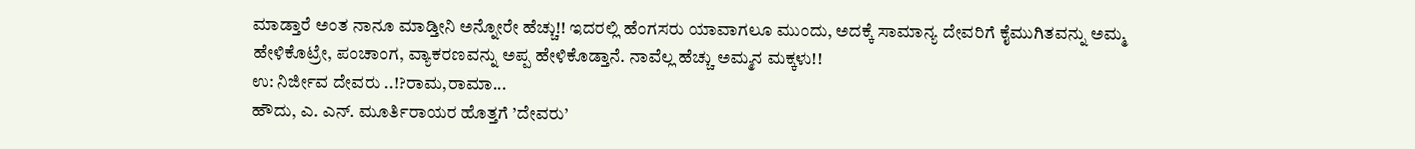ಮಾಡ್ತಾರೆ ಅಂತ ನಾನೂ ಮಾಡ್ತೀನಿ ಅನ್ನೋರೇ ಹೆಚ್ಚು!! ಇದರಲ್ಲಿ ಹೆಂಗಸರು ಯಾವಾಗಲೂ ಮುಂದು, ಅದಕ್ಕೆ ಸಾಮಾನ್ಯ ದೇವರಿಗೆ ಕೈಮುಗಿತವನ್ನು ಅಮ್ಮ ಹೇಳಿಕೊಟ್ರೇ, ಪಂಚಾಂಗ, ವ್ಯಾಕರಣವನ್ನು ಅಪ್ಪ ಹೇಳಿಕೊಡ್ತಾನೆ. ನಾವೆಲ್ಲ ಹೆಚ್ಚು ಅಮ್ಮನ ಮಕ್ಕಳು!!
ಉ: ನಿರ್ಜೀವ ದೇವರು ..!?ರಾಮ,ರಾಮಾ...
ಹೌದು, ಎ. ಎನ್. ಮೂರ್ತಿರಾಯರ ಹೊತ್ತಗೆ ’ದೇವರು’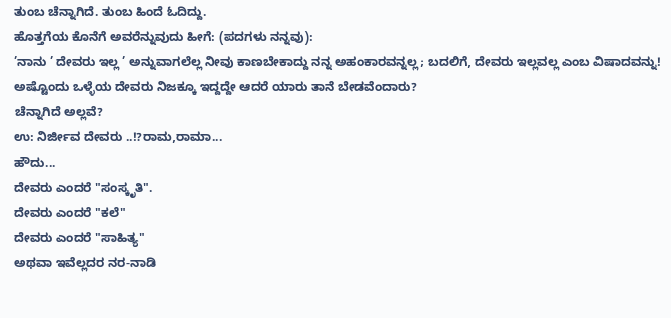ತುಂಬ ಚೆನ್ನಾಗಿದೆ. ತುಂಬ ಹಿಂದೆ ಓದಿದ್ದು.
ಹೊತ್ತಗೆಯ ಕೊನೆಗೆ ಅವರೆನ್ನುವುದು ಹೀಗೆ: (ಪದಗಳು ನನ್ನವು):
’ನಾನು ’ ದೇವರು ಇಲ್ಲ ’ ಅನ್ನುವಾಗಲೆಲ್ಲ ನೀವು ಕಾಣಬೇಕಾದ್ದು ನನ್ನ ಅಹಂಕಾರವನ್ನಲ್ಲ; ಬದಲಿಗೆ, ದೇವರು ಇಲ್ಲವಲ್ಲ ಎಂಬ ವಿಷಾದವನ್ನು! ಅಷ್ಟೊಂದು ಒಳ್ಳೆಯ ದೇವರು ನಿಜಕ್ಕೂ ಇದ್ದದ್ದೇ ಆದರೆ ಯಾರು ತಾನೆ ಬೇಡವೆಂದಾರು?
ಚೆನ್ನಾಗಿದೆ ಅಲ್ಲವೆ?
ಉ: ನಿರ್ಜೀವ ದೇವರು ..!?ರಾಮ,ರಾಮಾ...
ಹೌದು...
ದೇವರು ಎಂದರೆ "ಸಂಸ್ಕೃತಿ".
ದೇವರು ಎಂದರೆ "ಕಲೆ"
ದೇವರು ಎಂದರೆ "ಸಾಹಿತ್ಯ"
ಅಥವಾ ಇವೆಲ್ಲದರ ನರ-ನಾಡಿ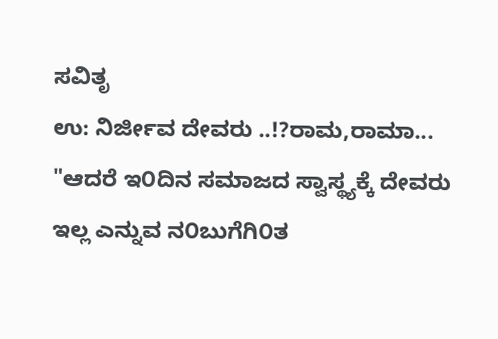ಸವಿತೃ
ಉ: ನಿರ್ಜೀವ ದೇವರು ..!?ರಾಮ,ರಾಮಾ...
"ಆದರೆ ಇ೦ದಿನ ಸಮಾಜದ ಸ್ವಾಸ್ಥ್ಯಕ್ಕೆ ದೇವರು ಇಲ್ಲ ಎನ್ನುವ ನ೦ಬುಗೆಗಿ೦ತ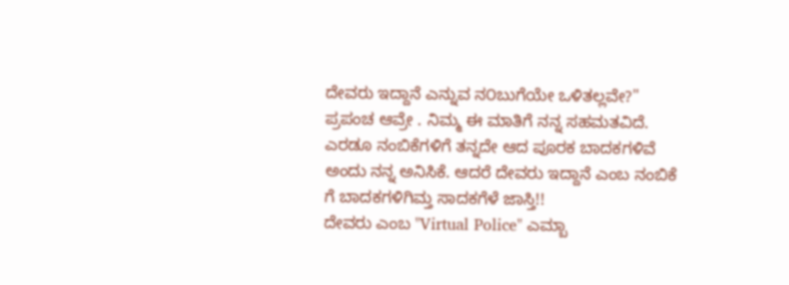ದೇವರು ಇದ್ದಾನೆ ಎನ್ನುವ ನ೦ಬುಗೆಯೇ ಒಳಿತಲ್ಲವೇ?"
ಪ್ರಪಂಚ ಆವ್ರೇ . ನಿಮ್ಮ ಈ ಮಾತಿಗೆ ನನ್ನ ಸಹಮತವಿದೆ.
ಎರಡೂ ನಂಬಿಕೆಗಳಿಗೆ ತನ್ನದೇ ಆದ ಪೂರಕ ಬಾದಕಗಳಿವೆ ಅಂದು ನನ್ನ ಅನಿಸಿಕೆ. ಆದರೆ ದೇವರು ಇದ್ದಾನೆ ಎಂಬ ನಂಬಿಕೆ ಗೆ ಬಾದಕಗಳಿಗಿಮ್ತ ಸಾದಕಗೆಳೆ ಜಾಸ್ತಿ!!
ದೇವರು ಎಂಬ "Virtual Police" ಎಮ್ಬಾ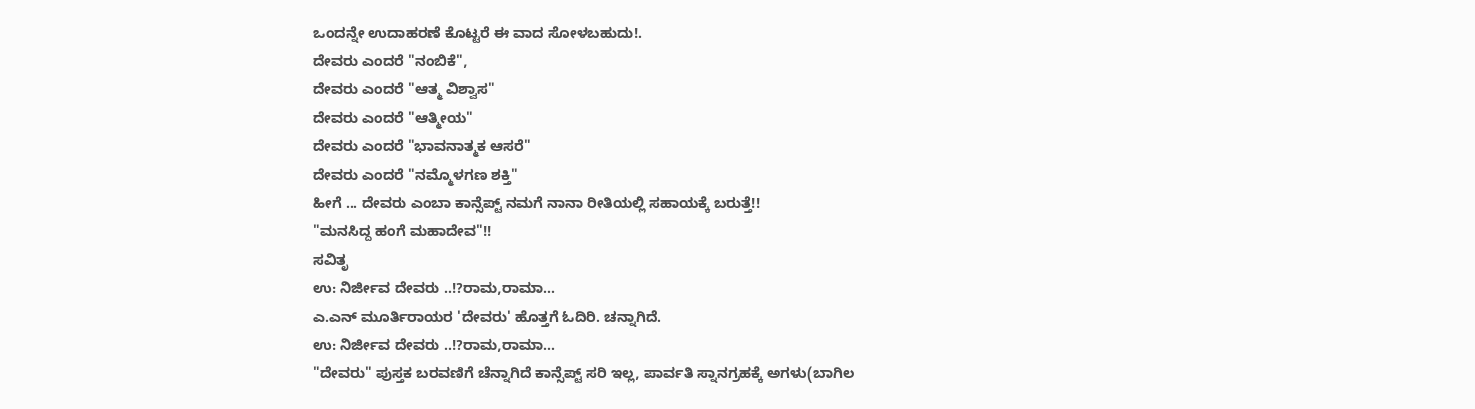ಒಂದನ್ನೇ ಉದಾಹರಣೆ ಕೊಟ್ಟರೆ ಈ ವಾದ ಸೋಳಬಹುದು!.
ದೇವರು ಎಂದರೆ "ನಂಬಿಕೆ",
ದೇವರು ಎಂದರೆ "ಆತ್ಮ ವಿಶ್ವಾಸ"
ದೇವರು ಎಂದರೆ "ಆತ್ಮೀಯ"
ದೇವರು ಎಂದರೆ "ಭಾವನಾತ್ಮಕ ಆಸರೆ"
ದೇವರು ಎಂದರೆ "ನಮ್ಮೊಳಗಣ ಶಕ್ತಿ"
ಹೀಗೆ ... ದೇವರು ಎಂಬಾ ಕಾನ್ಸೆಪ್ಟ್ ನಮಗೆ ನಾನಾ ರೀತಿಯಲ್ಲಿ ಸಹಾಯಕ್ಕೆ ಬರುತ್ತೆ!!
"ಮನಸಿದ್ದ ಹಂಗೆ ಮಹಾದೇವ"!!
ಸವಿತೃ
ಉ: ನಿರ್ಜೀವ ದೇವರು ..!?ರಾಮ,ರಾಮಾ...
ಎ.ಎನ್ ಮೂರ್ತಿರಾಯರ 'ದೇವರು' ಹೊತ್ತಗೆ ಓದಿರಿ. ಚನ್ನಾಗಿದೆ.
ಉ: ನಿರ್ಜೀವ ದೇವರು ..!?ರಾಮ,ರಾಮಾ...
"ದೇವರು" ಪುಸ್ತಕ ಬರವಣಿಗೆ ಚೆನ್ನಾಗಿದೆ ಕಾನ್ಸೆಪ್ಟ್ ಸರಿ ಇಲ್ಲ, ಪಾರ್ವತಿ ಸ್ನಾನಗ್ರಹಕ್ಕೆ ಅಗಳು(ಬಾಗಿಲ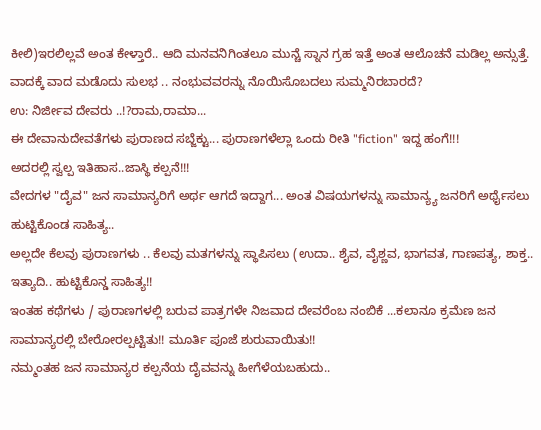ಕೀಲಿ)ಇರಲಿಲ್ಲವೆ ಅಂತ ಕೇಳ್ತಾರೆ.. ಆದಿ ಮನವನಿಗಿಂತಲೂ ಮುನ್ಚೆ ಸ್ನಾನ ಗ್ರಹ ಇತ್ತೆ ಅಂತ ಆಲೊಚನೆ ಮಡಿಲ್ಲ ಅನ್ಸುತ್ತೆ. ವಾದಕ್ಕೆ ವಾದ ಮಡೊದು ಸುಲಭ .. ನಂಭುವವರನ್ನು ನೊಯಿಸೊಬದಲು ಸುಮ್ಮನಿರಬಾರದೆ?
ಉ: ನಿರ್ಜೀವ ದೇವರು ..!?ರಾಮ,ರಾಮಾ...
ಈ ದೇವಾನುದೇವತೆಗಳು ಪುರಾಣದ ಸಬ್ಜೆಕ್ಟು... ಪುರಾಣಗಳೆಲ್ಲಾ ಒಂದು ರೀತಿ "fiction" ಇದ್ದ ಹಂಗೆ!!!
ಅದರಲ್ಲಿ ಸ್ವಲ್ಪ ಇತಿಹಾಸ..ಜಾಸ್ಥಿ ಕಲ್ಪನೆ!!!
ವೇದಗಳ "ದೈವ" ಜನ ಸಾಮಾನ್ಯರಿಗೆ ಅರ್ಥ ಆಗದೆ ಇದ್ದಾಗ... ಅಂತ ವಿಷಯಗಳನ್ನು ಸಾಮಾನ್ಯ್ಯ ಜನರಿಗೆ ಅರ್ಥೈಸಲು ಹುಟ್ಟಿಕೊಂಡ ಸಾಹಿತ್ಯ..
ಅಲ್ಲದೇ ಕೆಲವು ಪುರಾಣಗಳು .. ಕೆಲವು ಮತಗಳನ್ನು ಸ್ಥಾಪಿಸಲು (ಉದಾ.. ಶೈವ, ವೈಶ್ಣವ, ಭಾಗವತ, ಗಾಣಪತ್ಯ, ಶಾಕ್ತ.. ಇತ್ಯಾದಿ.. ಹುಟ್ಟಿಕೊನ್ಡ ಸಾಹಿತ್ಯ!!
ಇಂತಹ ಕಥೆಗಳು / ಪುರಾಣಗಳಲ್ಲಿ ಬರುವ ಪಾತ್ರಗಳೇ ನಿಜವಾದ ದೇವರೆಂಬ ನಂಬಿಕೆ ...ಕಲಾನೂ ಕ್ರಮೆಣ ಜನ ಸಾಮಾನ್ಯರಲ್ಲಿ ಬೇರೋರಲ್ಪಟ್ಟಿತು!! ಮೂರ್ತಿ ಪೂಜೆ ಶುರುವಾಯಿತು!!
ನಮ್ಮಂತಹ ಜನ ಸಾಮಾನ್ಯರ ಕಲ್ಪನೆಯ ದೈವವನ್ನು ಹೀಗೆಳೆಯಬಹುದು..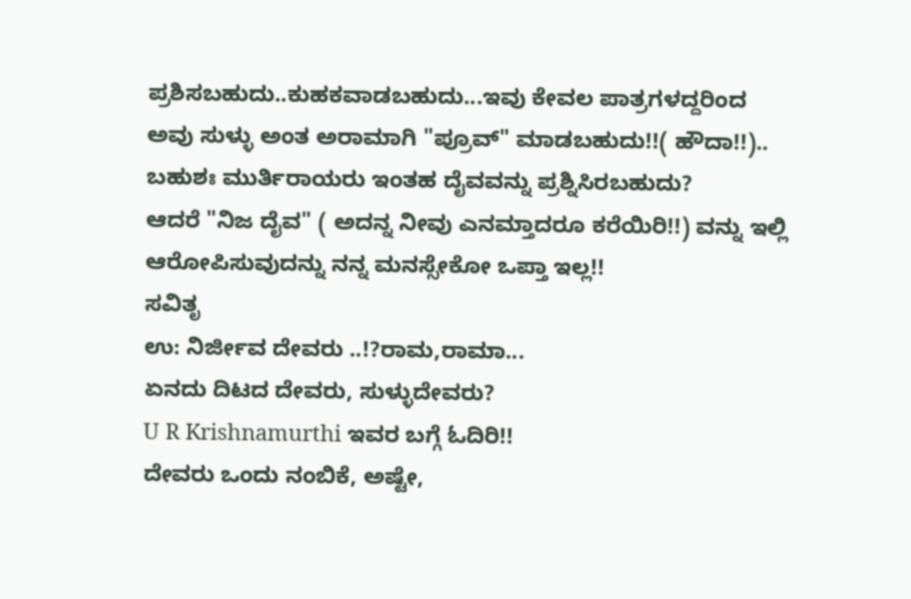ಪ್ರಶಿಸಬಹುದು..ಕುಹಕವಾಡಬಹುದು...ಇವು ಕೇವಲ ಪಾತ್ರಗಳದ್ದರಿಂದ ಅವು ಸುಳ್ಳು ಅಂತ ಅರಾಮಾಗಿ "ಪ್ರೂವ್" ಮಾಡಬಹುದು!!( ಹೌದಾ!!)..
ಬಹುಶಃ ಮುರ್ತಿರಾಯರು ಇಂತಹ ದೈವವನ್ನು ಪ್ರಶ್ನಿಸಿರಬಹುದು?
ಆದರೆ "ನಿಜ ದೈವ" ( ಅದನ್ನ ನೀವು ಎನಮ್ತಾದರೂ ಕರೆಯಿರಿ!!) ವನ್ನು ಇಲ್ಲಿ ಆರೋಪಿಸುವುದನ್ನು ನನ್ನ ಮನಸ್ಸೇಕೋ ಒಪ್ತಾ ಇಲ್ಲ!!
ಸವಿತೃ
ಉ: ನಿರ್ಜೀವ ದೇವರು ..!?ರಾಮ,ರಾಮಾ...
ಏನದು ದಿಟದ ದೇವರು, ಸುಳ್ಳುದೇವರು?
U R Krishnamurthi ಇವರ ಬಗ್ಗೆ ಓದಿರಿ!!
ದೇವರು ಒಂದು ನಂಬಿಕೆ, ಅಷ್ಟೇ,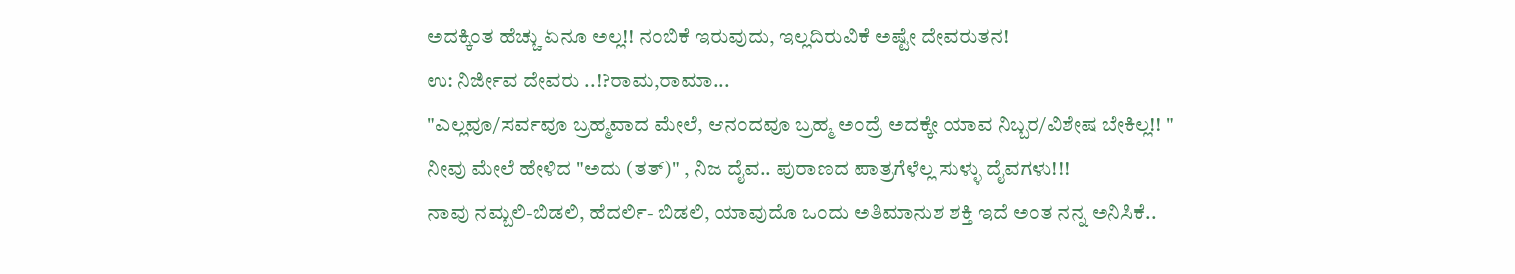ಅದಕ್ಕಿಂತ ಹೆಚ್ಚು ಏನೂ ಅಲ್ಲ!! ನಂಬಿಕೆ ಇರುವುದು, ಇಲ್ಲದಿರುವಿಕೆ ಅಷ್ಟೇ ದೇವರುತನ!
ಉ: ನಿರ್ಜೀವ ದೇವರು ..!?ರಾಮ,ರಾಮಾ...
"ಎಲ್ಲವೂ/ಸರ್ವವೂ ಬ್ರಹ್ಮವಾದ ಮೇಲೆ, ಆನಂದವೂ ಬ್ರಹ್ಮ ಅಂದ್ರೆ ಅದಕ್ಕೇ ಯಾವ ನಿಬ್ಬರ/ವಿಶೇಷ ಬೇಕಿಲ್ಲ!! "
ನೀವು ಮೇಲೆ ಹೇಳಿದ "ಅದು (ತತ್)" , ನಿಜ ದೈವ.. ಪುರಾಣದ ಪಾತ್ರಗೆಳೆಲ್ಲ ಸುಳ್ಳು ದೈವಗಳು!!!
ನಾವು ನಮ್ಬಲಿ-ಬಿಡಲಿ, ಹೆದರ್ಲಿ- ಬಿಡಲಿ, ಯಾವುದೊ ಒಂದು ಅತಿಮಾನುಶ ಶಕ್ತಿ ಇದೆ ಅಂತ ನನ್ನ ಅನಿಸಿಕೆ..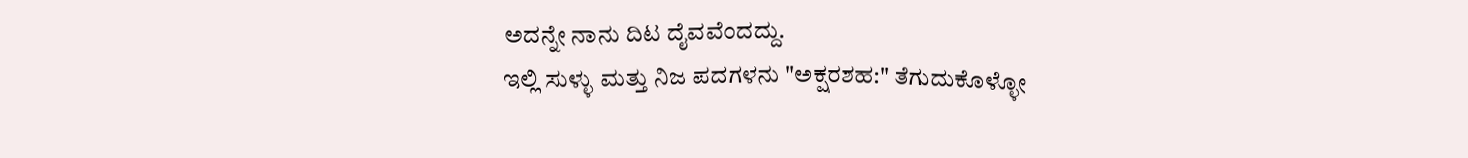ಅದನ್ನೇ ನಾನು ದಿಟ ದೈವವೆಂದದ್ದು.
ಇಲ್ಲಿ ಸುಳ್ಳು ಮತ್ತು ನಿಜ ಪದಗಳನು "ಅಕ್ಷರಶಹ:" ತೆಗುದುಕೊಳ್ಳೋ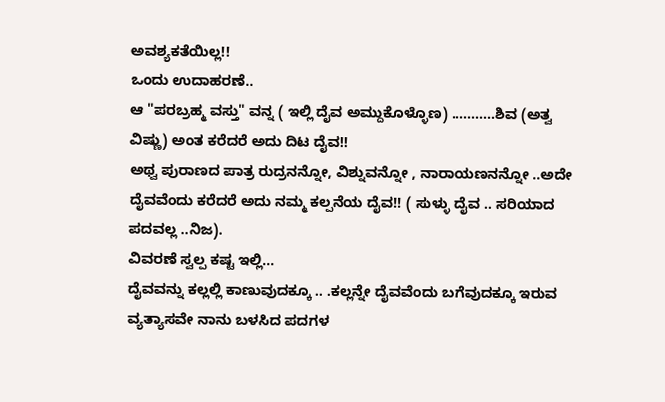ಅವಶ್ಯಕತೆಯಿಲ್ಲ!!
ಒಂದು ಉದಾಹರಣೆ..
ಆ "ಪರಬ್ರಹ್ಮ ವಸ್ತು" ವನ್ನ ( ಇಲ್ಲಿ ದೈವ ಅಮ್ದುಕೊಳ್ಳೊಣ) ...........ಶಿವ (ಅತ್ವ ವಿಷ್ಣು) ಅಂತ ಕರೆದರೆ ಅದು ದಿಟ ದೈವ!!
ಅಥ್ವ ಪುರಾಣದ ಪಾತ್ರ ರುದ್ರನನ್ನೋ, ವಿಶ್ನುವನ್ನೋ , ನಾರಾಯಣನನ್ನೋ ..ಅದೇ ದೈವವೆಂದು ಕರೆದರೆ ಅದು ನಮ್ಮ ಕಲ್ಪನೆಯ ದೈವ!! ( ಸುಳ್ಳು ದೈವ .. ಸರಿಯಾದ ಪದವಲ್ಲ ..ನಿಜ).
ವಿವರಣೆ ಸ್ವಲ್ಪ ಕಷ್ಟ ಇಲ್ಲಿ...
ದೈವವನ್ನು ಕಲ್ಲಲ್ಲಿ ಕಾಣುವುದಕ್ಕೂ .. .ಕಲ್ಲನ್ನೇ ದೈವವೆಂದು ಬಗೆವುದಕ್ಕೂ ಇರುವ ವ್ಯತ್ಯಾಸವೇ ನಾನು ಬಳಸಿದ ಪದಗಳ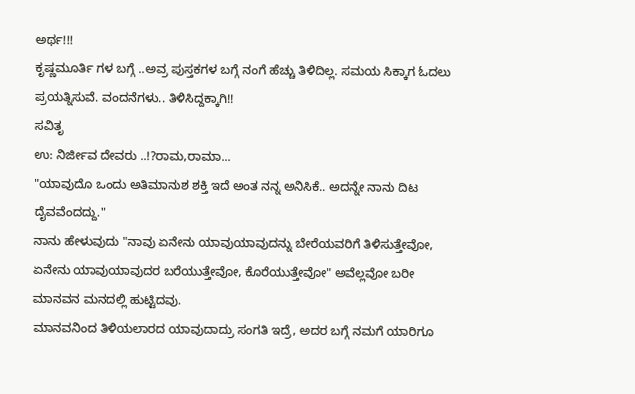ಅರ್ಥ!!!
ಕೃಷ್ಣಮೂರ್ತಿ ಗಳ ಬಗ್ಗೆ ..ಅವ್ರ ಪುಸ್ತಕಗಳ ಬಗ್ಗೆ ನಂಗೆ ಹೆಚ್ಚು ತಿಳಿದಿಲ್ಲ. ಸಮಯ ಸಿಕ್ಕಾಗ ಓದಲು ಪ್ರಯತ್ನಿಸುವೆ. ವಂದನೆಗಳು.. ತಿಳಿಸಿದ್ದಕ್ಕಾಗಿ!!
ಸವಿತೃ
ಉ: ನಿರ್ಜೀವ ದೇವರು ..!?ರಾಮ,ರಾಮಾ...
"ಯಾವುದೊ ಒಂದು ಅತಿಮಾನುಶ ಶಕ್ತಿ ಇದೆ ಅಂತ ನನ್ನ ಅನಿಸಿಕೆ.. ಅದನ್ನೇ ನಾನು ದಿಟ ದೈವವೆಂದದ್ದು."
ನಾನು ಹೇಳುವುದು "ನಾವು ಏನೇನು ಯಾವುಯಾವುದನ್ನು ಬೇರೆಯವರಿಗೆ ತಿಳಿಸುತ್ತೇವೋ, ಏನೇನು ಯಾವುಯಾವುದರ ಬರೆಯುತ್ತೇವೋ, ಕೊರೆಯುತ್ತೇವೋ" ಅವೆಲ್ಲವೋ ಬರೀ ಮಾನವನ ಮನದಲ್ಲಿ ಹುಟ್ಟಿದವು.
ಮಾನವನಿಂದ ತಿಳಿಯಲಾರದ ಯಾವುದಾದ್ರು ಸಂಗತಿ ಇದ್ರೆ, ಅದರ ಬಗ್ಗೆ ನಮಗೆ ಯಾರಿಗೂ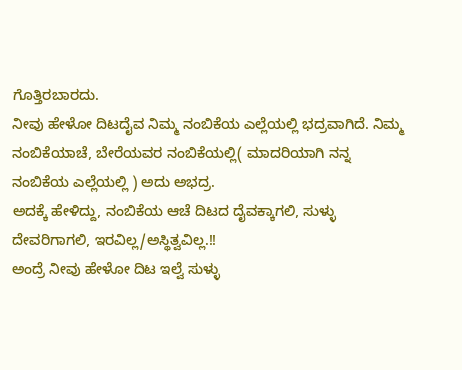ಗೊತ್ತಿರಬಾರದು.
ನೀವು ಹೇಳೋ ದಿಟದೈವ ನಿಮ್ಮ ನಂಬಿಕೆಯ ಎಲ್ಲೆಯಲ್ಲಿ ಭದ್ರವಾಗಿದೆ. ನಿಮ್ಮ ನಂಬಿಕೆಯಾಚೆ, ಬೇರೆಯವರ ನಂಬಿಕೆಯಲ್ಲಿ( ಮಾದರಿಯಾಗಿ ನನ್ನ ನಂಬಿಕೆಯ ಎಲ್ಲೆಯಲ್ಲಿ ) ಅದು ಅಭದ್ರ.
ಅದಕ್ಕೆ ಹೇಳಿದ್ದು, ನಂಬಿಕೆಯ ಆಚೆ ದಿಟದ ದೈವಕ್ಕಾಗಲಿ, ಸುಳ್ಳು ದೇವರಿಗಾಗಲಿ, ಇರವಿಲ್ಲ/ಅಸ್ಥಿತ್ವವಿಲ್ಲ.!!
ಅಂದ್ರೆ ನೀವು ಹೇಳೋ ದಿಟ ಇಲ್ವೆ ಸುಳ್ಳು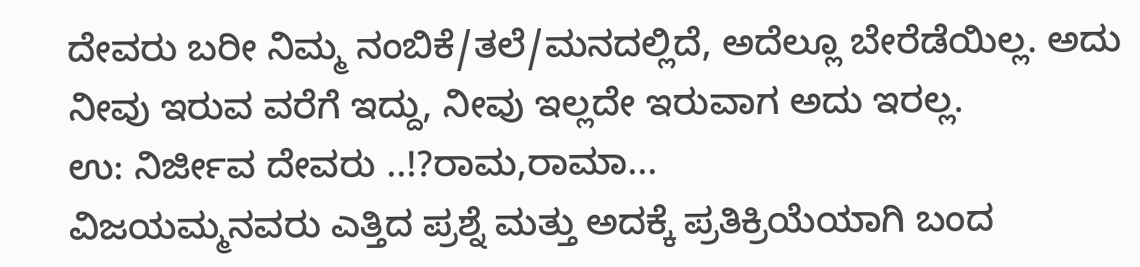ದೇವರು ಬರೀ ನಿಮ್ಮ ನಂಬಿಕೆ/ತಲೆ/ಮನದಲ್ಲಿದೆ, ಅದೆಲ್ಲೂ ಬೇರೆಡೆಯಿಲ್ಲ. ಅದು ನೀವು ಇರುವ ವರೆಗೆ ಇದ್ದು, ನೀವು ಇಲ್ಲದೇ ಇರುವಾಗ ಅದು ಇರಲ್ಲ.
ಉ: ನಿರ್ಜೀವ ದೇವರು ..!?ರಾಮ,ರಾಮಾ...
ವಿಜಯಮ್ಮನವರು ಎತ್ತಿದ ಪ್ರಶ್ನೆ ಮತ್ತು ಅದಕ್ಕೆ ಪ್ರತಿಕ್ರಿಯೆಯಾಗಿ ಬಂದ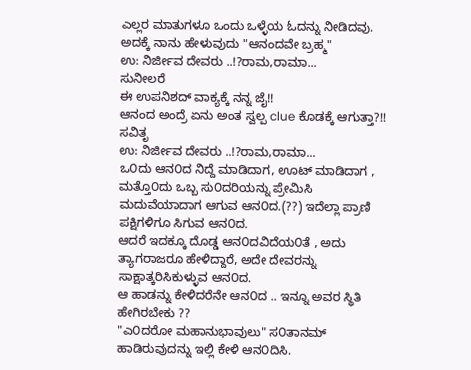ಎಲ್ಲರ ಮಾತುಗಳೂ ಒಂದು ಒಳ್ಳೆಯ ಓದನ್ನು ನೀಡಿದವು. ಅದಕ್ಕೆ ನಾನು ಹೇಳುವುದು "ಆನಂದವೇ ಬ್ರಹ್ಮ"
ಉ: ನಿರ್ಜೀವ ದೇವರು ..!?ರಾಮ,ರಾಮಾ...
ಸುನೀಲರೆ
ಈ ಉಪನಿಶದ್ ವಾಕ್ಯಕ್ಕೆ ನನ್ನ ಜೈ!!
ಆನಂದ ಅಂದ್ರೆ ಏನು ಅಂತ ಸ್ವಲ್ಪ clue ಕೊಡಕ್ಕೆ ಆಗುತ್ತಾ?!!
ಸವಿತೃ
ಉ: ನಿರ್ಜೀವ ದೇವರು ..!?ರಾಮ,ರಾಮಾ...
ಒ೦ದು ಆನ೦ದ ನಿದ್ದೆ ಮಾಡಿದಾಗ, ಊಟ್ ಮಾಡಿದಾಗ , ಮತ್ತೊ೦ದು ಒಬ್ಬ ಸು೦ದರಿಯನ್ನು ಪ್ರೇಮಿಸಿ ಮದುವೆಯಾದಾಗ ಆಗುವ ಆನ೦ದ.(??) ಇದೆಲ್ಲಾ ಪ್ರಾಣಿ ಪಕ್ಷಿಗಳಿಗೂ ಸಿಗುವ ಆನ೦ದ.
ಆದರೆ ಇದಕ್ಕೂ ದೊಡ್ಡ ಆನ೦ದವಿದೆಯ೦ತೆ , ಅದು ತ್ಯಾಗರಾಜರೂ ಹೇಳಿದ್ದಾರೆ, ಅದೇ ದೇವರನ್ನು ಸಾಕ್ಷಾತ್ಕರಿಸಿಕುಳ್ಳುವ ಆನ೦ದ.
ಆ ಹಾಡನ್ನು ಕೇಳಿದರೆನೇ ಆನ೦ದ .. ಇನ್ನೂ ಅವರ ಸ್ಥಿತಿ ಹೇಗಿರಬೇಕು ??
"ಎ೦ದರೋ ಮಹಾನುಭಾವುಲು" ಸ೦ತಾನಮ್ ಹಾಡಿರುವುದನ್ನು ಇಲ್ಲಿ ಕೇಳಿ ಆನ೦ದಿಸಿ.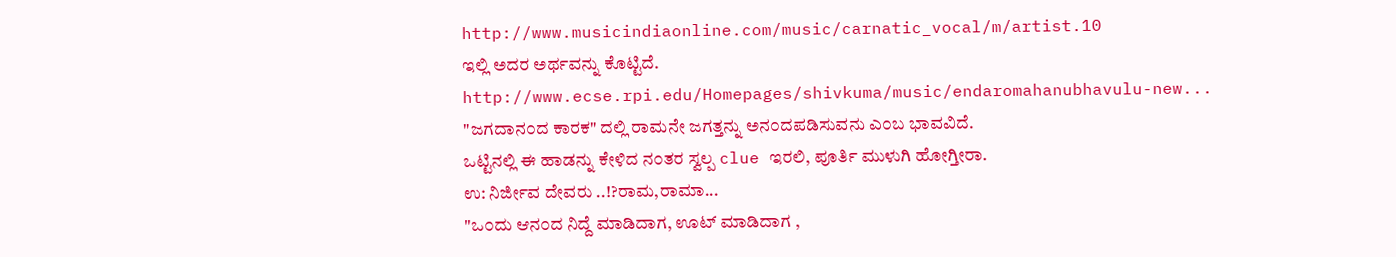http://www.musicindiaonline.com/music/carnatic_vocal/m/artist.10
ಇಲ್ಲಿ ಅದರ ಅರ್ಥವನ್ನು ಕೊಟ್ಟಿದೆ.
http://www.ecse.rpi.edu/Homepages/shivkuma/music/endaromahanubhavulu-new...
"ಜಗದಾನ೦ದ ಕಾರಕ" ದಲ್ಲಿ ರಾಮನೇ ಜಗತ್ತನ್ನು ಅನ೦ದಪಡಿಸುವನು ಎ೦ಬ ಭಾವವಿದೆ.
ಒಟ್ಟಿನಲ್ಲಿ ಈ ಹಾಡನ್ನು ಕೇಳಿದ ನ೦ತರ ಸ್ವಲ್ಪ clue ಇರಲಿ, ಪೂರ್ತಿ ಮುಳುಗಿ ಹೋಗ್ತೀರಾ.
ಉ: ನಿರ್ಜೀವ ದೇವರು ..!?ರಾಮ,ರಾಮಾ...
"ಒ೦ದು ಆನ೦ದ ನಿದ್ದೆ ಮಾಡಿದಾಗ, ಊಟ್ ಮಾಡಿದಾಗ ,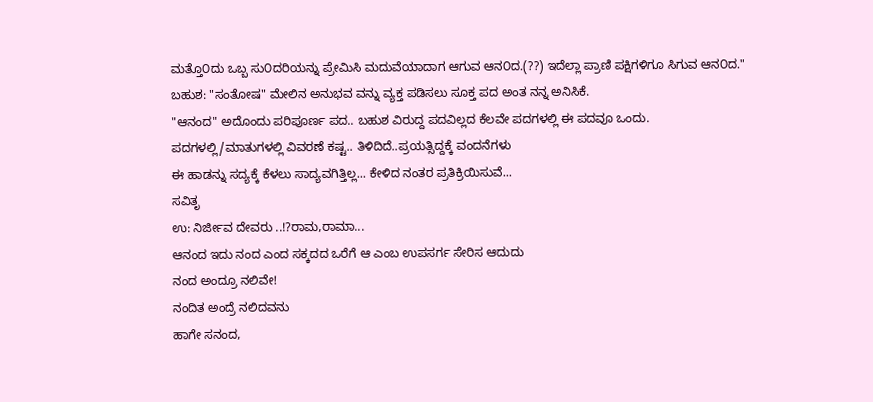ಮತ್ತೊ೦ದು ಒಬ್ಬ ಸು೦ದರಿಯನ್ನು ಪ್ರೇಮಿಸಿ ಮದುವೆಯಾದಾಗ ಆಗುವ ಆನ೦ದ.(??) ಇದೆಲ್ಲಾ ಪ್ರಾಣಿ ಪಕ್ಷಿಗಳಿಗೂ ಸಿಗುವ ಆನ೦ದ."
ಬಹುಶ: "ಸಂತೋಷ" ಮೇಲಿನ ಅನುಭವ ವನ್ನು ವ್ಯಕ್ತ ಪಡಿಸಲು ಸೂಕ್ತ ಪದ ಅಂತ ನನ್ನ ಅನಿಸಿಕೆ.
"ಆನಂದ" ಅದೊಂದು ಪರಿಪೂರ್ಣ ಪದ.. ಬಹುಶ ವಿರುದ್ದ ಪದವಿಲ್ಲದ ಕೆಲವೇ ಪದಗಳಲ್ಲಿ ಈ ಪದವೂ ಒಂದು.
ಪದಗಳಲ್ಲಿ/ಮಾತುಗಳಲ್ಲಿ ವಿವರಣೆ ಕಷ್ಟ.. ತಿಳಿದಿದೆ..ಪ್ರಯತ್ಸಿದ್ದಕ್ಕೆ ವಂದನೆಗಳು
ಈ ಹಾಡನ್ನು ಸದ್ಯಕ್ಕೆ ಕೆಳಲು ಸಾದ್ಯವಗಿತ್ತಿಲ್ಲ... ಕೇಳಿದ ನಂತರ ಪ್ರತಿಕ್ರಿಯಿಸುವೆ...
ಸವಿತೃ
ಉ: ನಿರ್ಜೀವ ದೇವರು ..!?ರಾಮ,ರಾಮಾ...
ಆನಂದ ಇದು ನಂದ ಎಂದ ಸಕ್ಕದದ ಒರೆಗೆ ಆ ಎಂಬ ಉಪಸರ್ಗ ಸೇರಿಸ ಆದುದು
ನಂದ ಅಂದ್ರೂ ನಲಿವೇ!
ನಂದಿತ ಅಂದ್ರೆ ನಲಿದವನು
ಹಾಗೇ ಸನಂದ,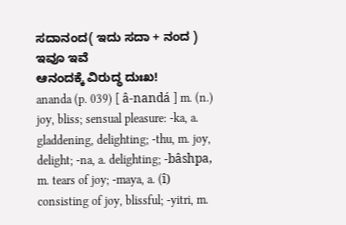ಸದಾನಂದ( ಇದು ಸದಾ + ನಂದ ) ಇವೂ ಇವೆ
ಆನಂದಕ್ಕೆ ವಿರುದ್ಧ ದುಃಖ!
ananda (p. 039) [ â-nandá ] m. (n.) joy, bliss; sensual pleasure: -ka, a. gladdening, delighting; -thu, m. joy, delight; -na, a. delighting; -bâshpa, m. tears of joy; -maya, a. (î) consisting of joy, blissful; -yitri, m.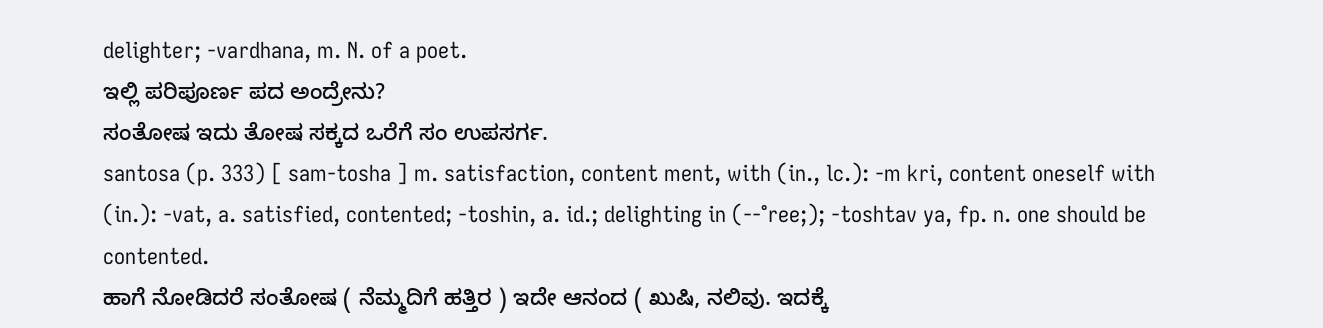delighter; -vardhana, m. N. of a poet.
ಇಲ್ಲಿ ಪರಿಪೂರ್ಣ ಪದ ಅಂದ್ರೇನು?
ಸಂತೋಷ ಇದು ತೋಷ ಸಕ್ಕದ ಒರೆಗೆ ಸಂ ಉಪಸರ್ಗ.
santosa (p. 333) [ sam-tosha ] m. satisfaction, content ment, with (in., lc.): -m kri, content oneself with (in.): -vat, a. satisfied, contented; -toshin, a. id.; delighting in (--°ree;); -toshtav ya, fp. n. one should be contented.
ಹಾಗೆ ನೋಡಿದರೆ ಸಂತೋಷ ( ನೆಮ್ಮದಿಗೆ ಹತ್ತಿರ ) ಇದೇ ಆನಂದ ( ಖುಷಿ, ನಲಿವು. ಇದಕ್ಕೆ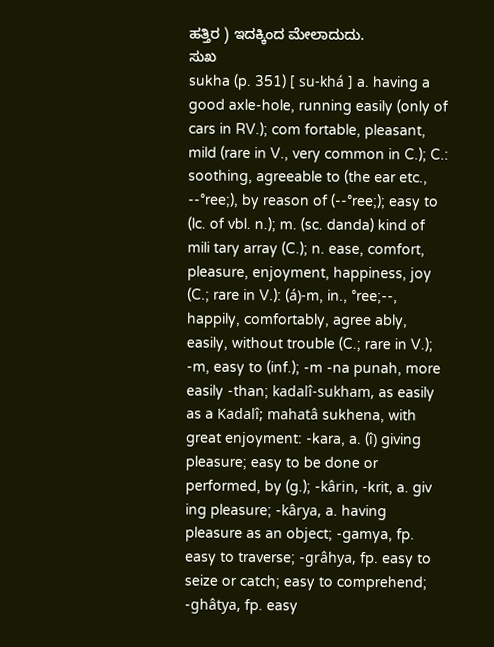ಹತ್ತಿರ ) ಇದಕ್ಕಿಂದ ಮೇಲಾದುದು.
ಸುಖ
sukha (p. 351) [ su-khá ] a. having a good axle-hole, running easily (only of cars in RV.); com fortable, pleasant, mild (rare in V., very common in C.); C.: soothing, agreeable to (the ear etc., --°ree;), by reason of (--°ree;); easy to (lc. of vbl. n.); m. (sc. danda) kind of mili tary array (C.); n. ease, comfort, pleasure, enjoyment, happiness, joy (C.; rare in V.): (á)-m, in., °ree;--, happily, comfortably, agree ably, easily, without trouble (C.; rare in V.); -m, easy to (inf.); -m -na punah, more easily -than; kadalî-sukham, as easily as a Kadalî; mahatâ sukhena, with great enjoyment: -kara, a. (î) giving pleasure; easy to be done or performed, by (g.); -kârin, -krit, a. giv ing pleasure; -kârya, a. having pleasure as an object; -gamya, fp. easy to traverse; -grâhya, fp. easy to seize or catch; easy to comprehend; -ghâtya, fp. easy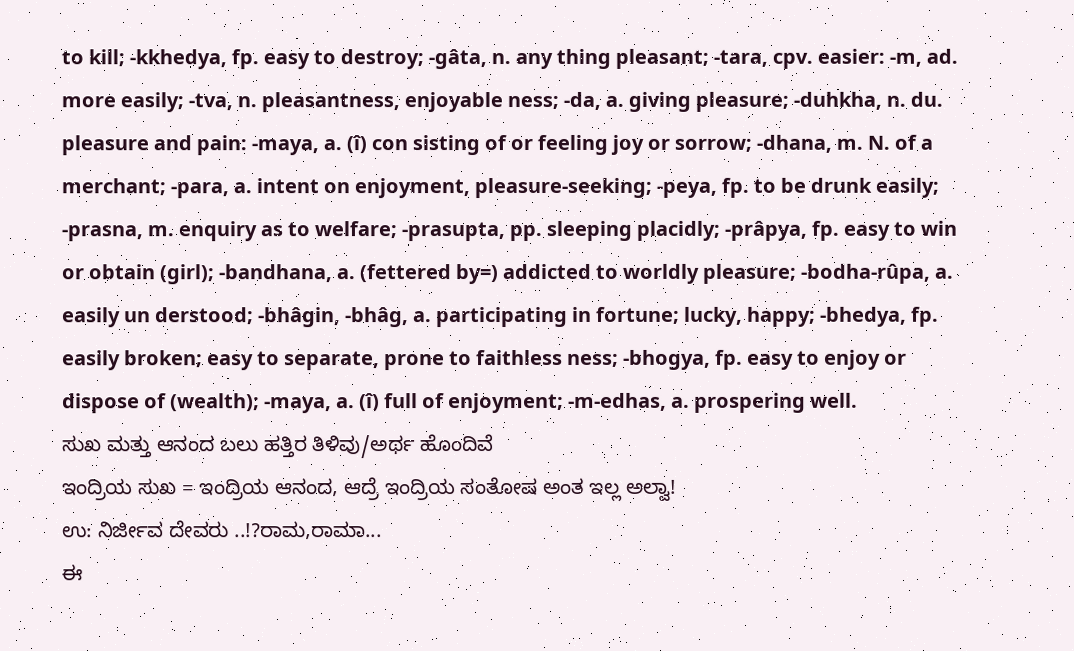to kill; -kkhedya, fp. easy to destroy; -gâta, n. any thing pleasant; -tara, cpv. easier: -m, ad. more easily; -tva, n. pleasantness, enjoyable ness; -da, a. giving pleasure; -duhkha, n. du. pleasure and pain: -maya, a. (î) con sisting of or feeling joy or sorrow; -dhana, m. N. of a merchant; -para, a. intent on enjoyment, pleasure-seeking; -peya, fp. to be drunk easily; -prasna, m. enquiry as to welfare; -prasupta, pp. sleeping placidly; -prâpya, fp. easy to win or obtain (girl); -bandhana, a. (fettered by=) addicted to worldly pleasure; -bodha-rûpa, a. easily un derstood; -bhâgin, -bhâg, a. participating in fortune; lucky, happy; -bhedya, fp. easily broken; easy to separate, prone to faithless ness; -bhogya, fp. easy to enjoy or dispose of (wealth); -maya, a. (î) full of enjoyment; -m-edhas, a. prospering well.
ಸುಖ ಮತ್ತು ಆನಂದ ಬಲು ಹತ್ತಿರ ತಿಳಿವು/ಅರ್ಥ ಹೊಂದಿವೆ
ಇಂದ್ರಿಯ ಸುಖ = ಇಂದ್ರಿಯ ಆನಂದ, ಆದ್ರೆ ಇಂದ್ರಿಯ ಸಂತೋಷ ಅಂತ ಇಲ್ಲ ಅಲ್ವಾ!
ಉ: ನಿರ್ಜೀವ ದೇವರು ..!?ರಾಮ,ರಾಮಾ...
ಈ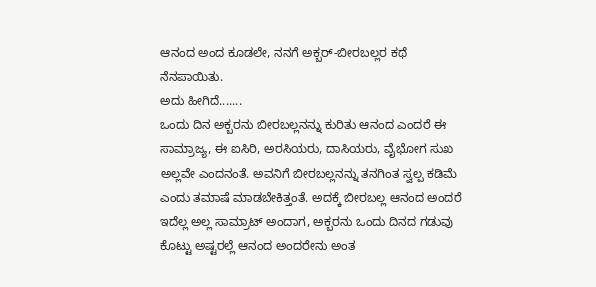ಆನಂದ ಅಂದ ಕೂಡಲೇ, ನನಗೆ ಅಕ್ಬರ್-ಬೀರಬಲ್ಲರ ಕಥೆ ನೆನಪಾಯಿತು.
ಅದು ಹೀಗಿದೆ.......
ಒಂದು ದಿನ ಅಕ್ಬರನು ಬೀರಬಲ್ಲನನ್ನು ಕುರಿತು ಆನಂದ ಎಂದರೆ ಈ ಸಾಮ್ರಾಜ್ಯ, ಈ ಐಸಿರಿ, ಅರಸಿಯರು, ದಾಸಿಯರು, ವೈಭೋಗ ಸುಖ ಅಲ್ಲವೇ ಎಂದನಂತೆ. ಅವನಿಗೆ ಬೀರಬಲ್ಲನನ್ನು ತನಗಿಂತ ಸ್ವಲ್ಪ ಕಡಿಮೆ ಎಂದು ತಮಾಷೆ ಮಾಡಬೇಕಿತ್ತಂತೆ. ಅದಕ್ಕೆ ಬೀರಬಲ್ಲ ಆನಂದ ಅಂದರೆ ಇದೆಲ್ಲ ಅಲ್ಲ ಸಾಮ್ರಾಟ್ ಅಂದಾಗ, ಅಕ್ಬರನು ಒಂದು ದಿನದ ಗಡುವು ಕೊಟ್ಟು ಅಷ್ಟರಲ್ಲೆ ಆನಂದ ಅಂದರೇನು ಅಂತ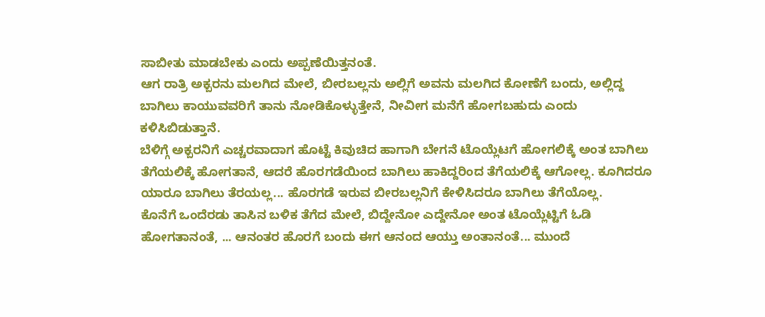ಸಾಬೀತು ಮಾಡಬೇಕು ಎಂದು ಅಪ್ಪಣೆಯಿತ್ತನಂತೆ.
ಆಗ ರಾತ್ರಿ ಅಕ್ಬರನು ಮಲಗಿದ ಮೇಲೆ, ಬೀರಬಲ್ಲನು ಅಲ್ಲಿಗೆ ಅವನು ಮಲಗಿದ ಕೋಣೆಗೆ ಬಂದು, ಅಲ್ಲಿದ್ದ ಬಾಗಿಲು ಕಾಯುವವರಿಗೆ ತಾನು ನೋಡಿಕೊಳ್ಳುತ್ತೇನೆ, ನೀವೀಗ ಮನೆಗೆ ಹೋಗಬಹುದು ಎಂದು ಕಳಿಸಿಬಿಡುತ್ತಾನೆ.
ಬೆಳಿಗ್ಗೆ ಅಕ್ಬರನಿಗೆ ಎಚ್ಚರವಾದಾಗ ಹೊಟ್ಟೆ ಕಿವುಚಿದ ಹಾಗಾಗಿ ಬೇಗನೆ ಟೊಯ್ಲೆಟಗೆ ಹೋಗಲಿಕ್ಕೆ ಅಂತ ಬಾಗಿಲು ತೆಗೆಯಲಿಕ್ಕೆ ಹೋಗತಾನೆ, ಆದರೆ ಹೊರಗಡೆಯಿಂದ ಬಾಗಿಲು ಹಾಕಿದ್ದರಿಂದ ತೆಗೆಯಲಿಕ್ಕೆ ಆಗೋಲ್ಲ. ಕೂಗಿದರೂ ಯಾರೂ ಬಾಗಿಲು ತೆರಯಲ್ಲ... ಹೊರಗಡೆ ಇರುವ ಬೀರಬಲ್ಲನಿಗೆ ಕೇಳಿಸಿದರೂ ಬಾಗಿಲು ತೆಗೆಯೊಲ್ಲ.
ಕೊನೆಗೆ ಒಂದೆರಡು ತಾಸಿನ ಬಳಿಕ ತೆಗೆದ ಮೇಲೆ, ಬಿದ್ದೇನೋ ಎದ್ದೇನೋ ಅಂತ ಟೊಯ್ಲೆಟ್ಟಿಗೆ ಓಡಿ ಹೋಗತಾನಂತೆ, ... ಆನಂತರ ಹೊರಗೆ ಬಂದು ಈಗ ಆನಂದ ಆಯ್ತು ಅಂತಾನಂತೆ... ಮುಂದೆ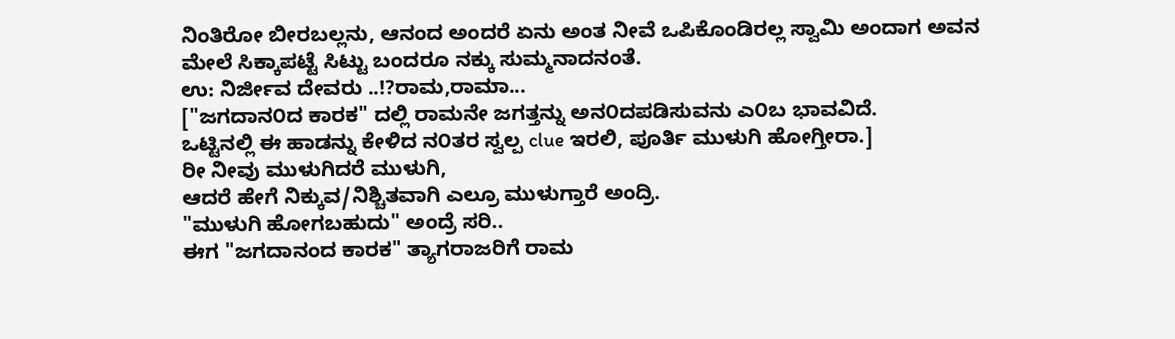ನಿಂತಿರೋ ಬೀರಬಲ್ಲನು, ಆನಂದ ಅಂದರೆ ಏನು ಅಂತ ನೀವೆ ಒಪಿಕೊಂಡಿರಲ್ಲ ಸ್ವಾಮಿ ಅಂದಾಗ ಅವನ ಮೇಲೆ ಸಿಕ್ಕಾಪಟ್ಟೆ ಸಿಟ್ಟು ಬಂದರೂ ನಕ್ಕು ಸುಮ್ಮನಾದನಂತೆ.
ಉ: ನಿರ್ಜೀವ ದೇವರು ..!?ರಾಮ,ರಾಮಾ...
["ಜಗದಾನ೦ದ ಕಾರಕ" ದಲ್ಲಿ ರಾಮನೇ ಜಗತ್ತನ್ನು ಅನ೦ದಪಡಿಸುವನು ಎ೦ಬ ಭಾವವಿದೆ.
ಒಟ್ಟಿನಲ್ಲಿ ಈ ಹಾಡನ್ನು ಕೇಳಿದ ನ೦ತರ ಸ್ವಲ್ಪ clue ಇರಲಿ, ಪೂರ್ತಿ ಮುಳುಗಿ ಹೋಗ್ತೀರಾ.]
ರೀ ನೀವು ಮುಳುಗಿದರೆ ಮುಳುಗಿ,
ಆದರೆ ಹೇಗೆ ನಿಕ್ಕುವ/ನಿಶ್ಚಿತವಾಗಿ ಎಲ್ರೂ ಮುಳುಗ್ತಾರೆ ಅಂದ್ರಿ.
"ಮುಳುಗಿ ಹೋಗಬಹುದು" ಅಂದ್ರೆ ಸರಿ..
ಈಗ "ಜಗದಾನಂದ ಕಾರಕ" ತ್ಯಾಗರಾಜರಿಗೆ ರಾಮ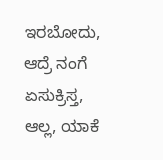ಇರಬೋದು, ಆದ್ರೆ ನಂಗೆ ಏಸುಕ್ರಿಸ್ತ, ಆಲ್ಲ, ಯಾಕೆ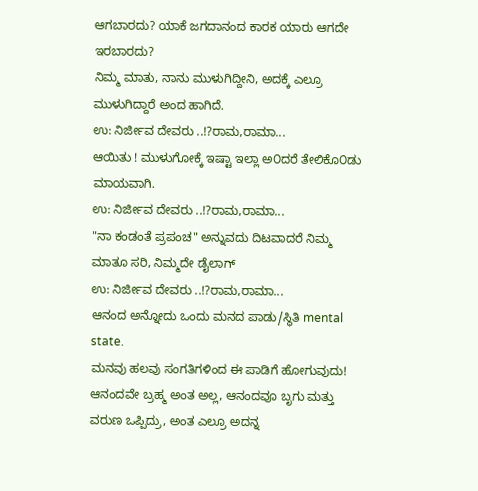ಆಗಬಾರದು? ಯಾಕೆ ಜಗದಾನಂದ ಕಾರಕ ಯಾರು ಆಗದೇ ಇರಬಾರದು?
ನಿಮ್ಮ ಮಾತು, ನಾನು ಮುಳುಗಿದ್ದೀನಿ, ಅದಕ್ಕೆ ಎಲ್ರೂ ಮುಳುಗಿದ್ದಾರೆ ಅಂದ ಹಾಗಿದೆ.
ಉ: ನಿರ್ಜೀವ ದೇವರು ..!?ರಾಮ,ರಾಮಾ...
ಆಯಿತು ! ಮುಳುಗೋಕ್ಕೆ ಇಷ್ಟಾ ಇಲ್ಲಾ ಅ೦ದರೆ ತೇಲಿಕೊ೦ಡು ಮಾಯವಾಗಿ.
ಉ: ನಿರ್ಜೀವ ದೇವರು ..!?ರಾಮ,ರಾಮಾ...
"ನಾ ಕಂಡಂತೆ ಪ್ರಪಂಚ" ಅನ್ನುವದು ದಿಟವಾದರೆ ನಿಮ್ಮ ಮಾತೂ ಸರಿ, ನಿಮ್ಮದೇ ಡೈಲಾಗ್
ಉ: ನಿರ್ಜೀವ ದೇವರು ..!?ರಾಮ,ರಾಮಾ...
ಆನಂದ ಅನ್ನೋದು ಒಂದು ಮನದ ಪಾಡು/ಸ್ಥಿತಿ mental state.
ಮನವು ಹಲವು ಸಂಗತಿಗಳಿಂದ ಈ ಪಾಡಿಗೆ ಹೋಗುವುದು!
ಆನಂದವೇ ಬ್ರಹ್ಮ ಅಂತ ಅಲ್ಲ, ಆನಂದವೂ ಬೃಗು ಮತ್ತು ವರುಣ ಒಪ್ಪಿದ್ರು, ಅಂತ ಎಲ್ರೂ ಅದನ್ನ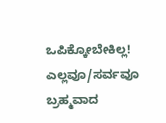ಒಪಿಕ್ಕೋಬೇಕಿಲ್ಲ!
ಎಲ್ಲವೂ/ಸರ್ವವೂ ಬ್ರಹ್ಮವಾದ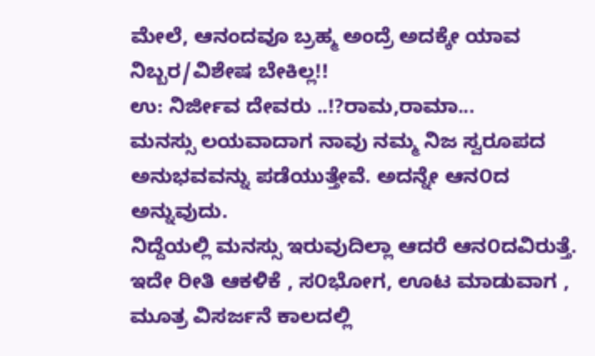ಮೇಲೆ, ಆನಂದವೂ ಬ್ರಹ್ಮ ಅಂದ್ರೆ ಅದಕ್ಕೇ ಯಾವ ನಿಬ್ಬರ/ವಿಶೇಷ ಬೇಕಿಲ್ಲ!!
ಉ: ನಿರ್ಜೀವ ದೇವರು ..!?ರಾಮ,ರಾಮಾ...
ಮನಸ್ಸು ಲಯವಾದಾಗ ನಾವು ನಮ್ಮ ನಿಜ ಸ್ವರೂಪದ ಅನುಭವವನ್ನು ಪಡೆಯುತ್ತೇವೆ. ಅದನ್ನೇ ಆನ೦ದ ಅನ್ನುವುದು.
ನಿದ್ದೆಯಲ್ಲಿ ಮನಸ್ಸು ಇರುವುದಿಲ್ಲಾ ಆದರೆ ಆನ೦ದವಿರುತ್ತೆ. ಇದೇ ರೀತಿ ಆಕಳಿಕೆ , ಸ೦ಭೋಗ, ಊಟ ಮಾಡುವಾಗ , ಮೂತ್ರ ವಿಸರ್ಜನೆ ಕಾಲದಲ್ಲಿ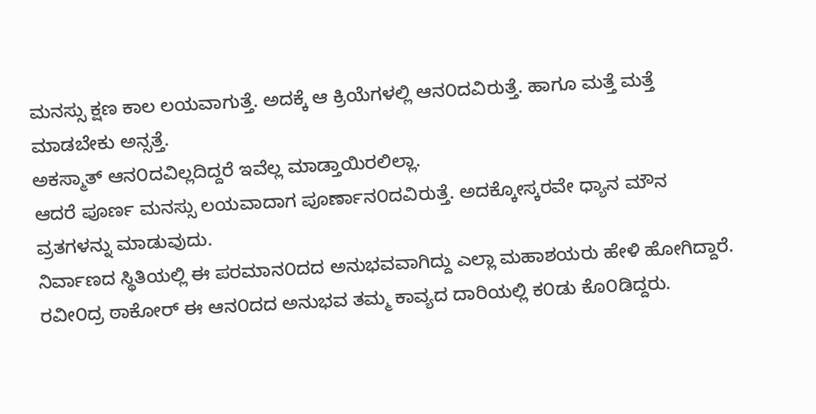ಮನಸ್ಸು ಕ್ಷಣ ಕಾಲ ಲಯವಾಗುತ್ತೆ. ಅದಕ್ಕೆ ಆ ಕ್ರಿಯೆಗಳಲ್ಲಿ ಆನ೦ದವಿರುತ್ತೆ. ಹಾಗೂ ಮತ್ತೆ ಮತ್ತೆ ಮಾಡಬೇಕು ಅನ್ಸತ್ತೆ.
ಅಕಸ್ಮಾತ್ ಆನ೦ದವಿಲ್ಲದಿದ್ದರೆ ಇವೆಲ್ಲ ಮಾಡ್ತಾಯಿರಲಿಲ್ಲಾ.
ಆದರೆ ಪೂರ್ಣ ಮನಸ್ಸು ಲಯವಾದಾಗ ಪೂರ್ಣಾನ೦ದವಿರುತ್ತೆ. ಅದಕ್ಕೋಸ್ಕರವೇ ಧ್ಯಾನ ಮೌನ ವ್ರತಗಳನ್ನು ಮಾಡುವುದು.
ನಿರ್ವಾಣದ ಸ್ಥಿತಿಯಲ್ಲಿ ಈ ಪರಮಾನ೦ದದ ಅನುಭವವಾಗಿದ್ದು ಎಲ್ಲಾ ಮಹಾಶಯರು ಹೇಳಿ ಹೋಗಿದ್ದಾರೆ.
ರವೀ೦ದ್ರ ಠಾಕೋರ್ ಈ ಆನ೦ದದ ಅನುಭವ ತಮ್ಮ ಕಾವ್ಯದ ದಾರಿಯಲ್ಲಿ ಕ೦ಡು ಕೊ೦ಡಿದ್ದರು.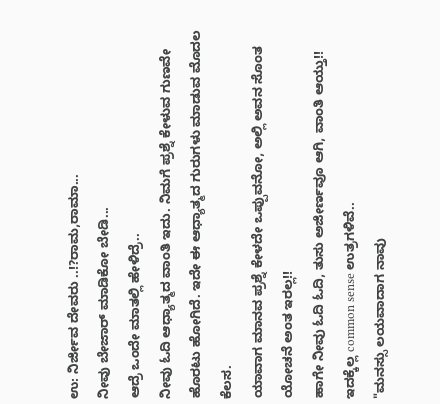ಉ: ನಿರ್ಜೀವ ದೇವರು ..!?ರಾಮ,ರಾಮಾ...
ನೀವು ಬೇಜಾರ್ ಮಾಡಿಕೋ ಬೇಡಿ...
ಆದ್ರೆ ಒಂದೇ ಮಾತಲ್ಲಿ ಹೇಳಿದ್ರೆ..
ನೀವು ಓದಿ ಆಧ್ಯಾತ್ಮದ ವಾಂತಿ ಇದು. ನಿಮಗೆ ಪ್ರಶ್ನೆ ಕೇಳುವ ಗುಣವೇ ಹೊರಟು ಹೋಗಿದೆ. ಇದೇ ಈ ಆಧ್ಯಾತ್ಮದ ಗುರುಗಳು ಮಾಡುವ ಮೊದಲ ಕೆಲಸ.
ಯಾವಾಗ ಮಾನವ ಪ್ರಶ್ನೆ ಕೇಳದೇ ಒಪ್ಪುವನೋ, ಅಲ್ಲಿ ಅವನ ಸೊಂತ ಯೋಚನೆ ಅಂತ ಇರಲ್ಲ!!
ಹಾಗೇ ನೀವು ಓದಿ ಓದಿ, ತುಸು ಅಜೀರ್ಣವೂ ಆಗಿ, ವಾಂತಿ ಆಯ್ತು!!
ಇದಕ್ಕೆಲ್ಲ common sense ಉತ್ರಗಳಿವೆ..
"ಮನಸ್ಸು ಲಯವಾದಾಗ ನಾವು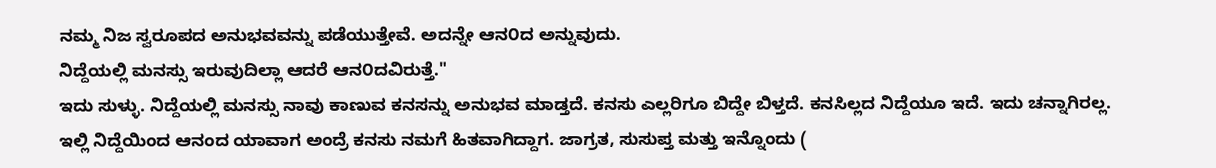ನಮ್ಮ ನಿಜ ಸ್ವರೂಪದ ಅನುಭವವನ್ನು ಪಡೆಯುತ್ತೇವೆ. ಅದನ್ನೇ ಆನ೦ದ ಅನ್ನುವುದು.
ನಿದ್ದೆಯಲ್ಲಿ ಮನಸ್ಸು ಇರುವುದಿಲ್ಲಾ ಆದರೆ ಆನ೦ದವಿರುತ್ತೆ."
ಇದು ಸುಳ್ಳು. ನಿದ್ದೆಯಲ್ಲಿ ಮನಸ್ಸು ನಾವು ಕಾಣುವ ಕನಸನ್ನು ಅನುಭವ ಮಾಡ್ತದೆ. ಕನಸು ಎಲ್ಲರಿಗೂ ಬಿದ್ದೇ ಬಿಳ್ತದೆ. ಕನಸಿಲ್ಲದ ನಿದ್ದೆಯೂ ಇದೆ. ಇದು ಚನ್ನಾಗಿರಲ್ಲ. ಇಲ್ಲಿ ನಿದ್ದೆಯಿಂದ ಆನಂದ ಯಾವಾಗ ಅಂದ್ರೆ ಕನಸು ನಮಗೆ ಹಿತವಾಗಿದ್ದಾಗ. ಜಾಗ್ರತ, ಸುಸುಪ್ತ ಮತ್ತು ಇನ್ನೊಂದು (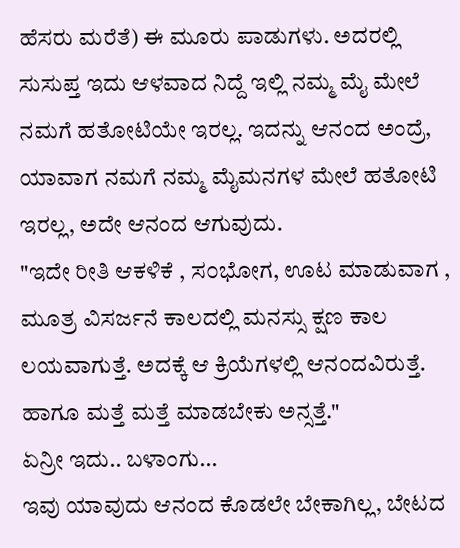ಹೆಸರು ಮರೆತೆ) ಈ ಮೂರು ಪಾಡುಗಳು. ಅದರಲ್ಲಿ ಸುಸುಪ್ತ ಇದು ಆಳವಾದ ನಿದ್ದೆ ಇಲ್ಲಿ ನಮ್ಮ ಮೈ ಮೇಲೆ ನಮಗೆ ಹತೋಟಿಯೇ ಇರಲ್ಲ. ಇದನ್ನು ಆನಂದ ಅಂದ್ರೆ, ಯಾವಾಗ ನಮಗೆ ನಮ್ಮ ಮೈಮನಗಳ ಮೇಲೆ ಹತೋಟಿ ಇರಲ್ಲ, ಅದೇ ಆನಂದ ಆಗುವುದು.
"ಇದೇ ರೀತಿ ಆಕಳಿಕೆ , ಸ೦ಭೋಗ, ಊಟ ಮಾಡುವಾಗ , ಮೂತ್ರ ವಿಸರ್ಜನೆ ಕಾಲದಲ್ಲಿ ಮನಸ್ಸು ಕ್ಷಣ ಕಾಲ ಲಯವಾಗುತ್ತೆ. ಅದಕ್ಕೆ ಆ ಕ್ರಿಯೆಗಳಲ್ಲಿ ಆನ೦ದವಿರುತ್ತೆ. ಹಾಗೂ ಮತ್ತೆ ಮತ್ತೆ ಮಾಡಬೇಕು ಅನ್ಸತ್ತೆ."
ಏನ್ರೀ ಇದು.. ಬಳಾಂಗು...
ಇವು ಯಾವುದು ಆನಂದ ಕೊಡಲೇ ಬೇಕಾಗಿಲ್ಲ, ಬೇಟದ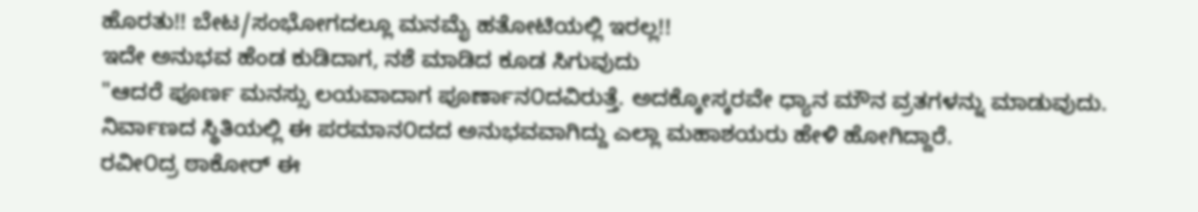ಹೊರತು!! ಬೇಟ/ಸಂಭೋಗದಲ್ಲೂ ಮನಮೈ ಹತೋಟಿಯಲ್ಲಿ ಇರಲ್ಲ!!
ಇದೇ ಅನುಭವ ಹೆಂಡ ಕುಡಿದಾಗ, ನಶೆ ಮಾಡಿದ ಕೂಡ ಸಿಗುವುದು
"ಆದರೆ ಪೂರ್ಣ ಮನಸ್ಸು ಲಯವಾದಾಗ ಪೂರ್ಣಾನ೦ದವಿರುತ್ತೆ. ಅದಕ್ಕೋಸ್ಕರವೇ ಧ್ಯಾನ ಮೌನ ವ್ರತಗಳನ್ನು ಮಾಡುವುದು.
ನಿರ್ವಾಣದ ಸ್ಥಿತಿಯಲ್ಲಿ ಈ ಪರಮಾನ೦ದದ ಅನುಭವವಾಗಿದ್ದು ಎಲ್ಲಾ ಮಹಾಶಯರು ಹೇಳಿ ಹೋಗಿದ್ದಾರೆ.
ರವೀ೦ದ್ರ ಠಾಕೋರ್ ಈ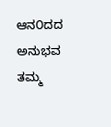ಆನ೦ದದ ಅನುಭವ ತಮ್ಮ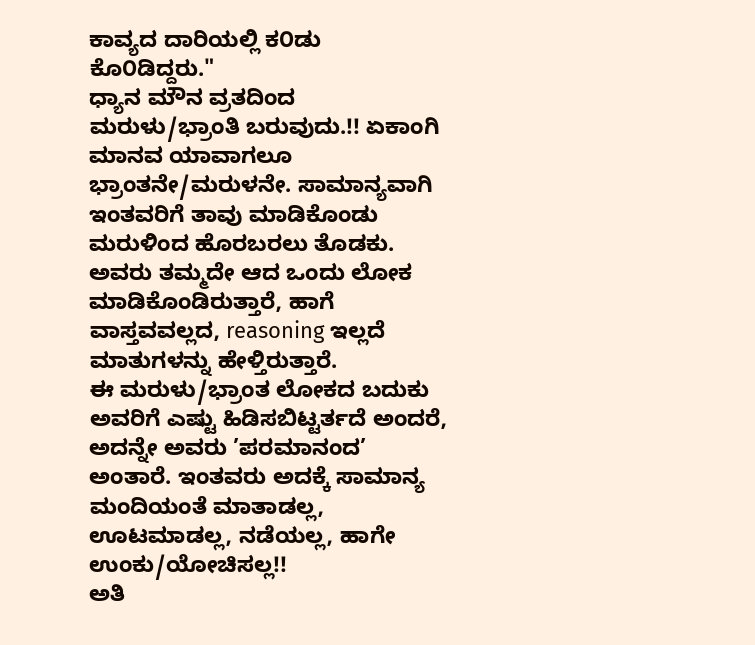ಕಾವ್ಯದ ದಾರಿಯಲ್ಲಿ ಕ೦ಡು ಕೊ೦ಡಿದ್ದರು."
ಧ್ಯಾನ ಮೌನ ವ್ರತದಿಂದ ಮರುಳು/ಭ್ರಾಂತಿ ಬರುವುದು.!! ಏಕಾಂಗಿ ಮಾನವ ಯಾವಾಗಲೂ ಭ್ರಾಂತನೇ/ಮರುಳನೇ. ಸಾಮಾನ್ಯವಾಗಿ ಇಂತವರಿಗೆ ತಾವು ಮಾಡಿಕೊಂಡು ಮರುಳಿಂದ ಹೊರಬರಲು ತೊಡಕು. ಅವರು ತಮ್ಮದೇ ಆದ ಒಂದು ಲೋಕ ಮಾಡಿಕೊಂಡಿರುತ್ತಾರೆ, ಹಾಗೆ ವಾಸ್ತವವಲ್ಲದ, reasoning ಇಲ್ಲದೆ ಮಾತುಗಳನ್ನು ಹೇಳ್ತಿರುತ್ತಾರೆ.
ಈ ಮರುಳು/ಭ್ರಾಂತ ಲೋಕದ ಬದುಕು ಅವರಿಗೆ ಎಷ್ಟು ಹಿಡಿಸಬಿಟ್ಟರ್ತದೆ ಅಂದರೆ, ಅದನ್ನೇ ಅವರು ’ಪರಮಾನಂದ’ ಅಂತಾರೆ. ಇಂತವರು ಅದಕ್ಕೆ ಸಾಮಾನ್ಯ ಮಂದಿಯಂತೆ ಮಾತಾಡಲ್ಲ, ಊಟಮಾಡಲ್ಲ, ನಡೆಯಲ್ಲ, ಹಾಗೇ ಉಂಕು/ಯೋಚಿಸಲ್ಲ!!
ಅತಿ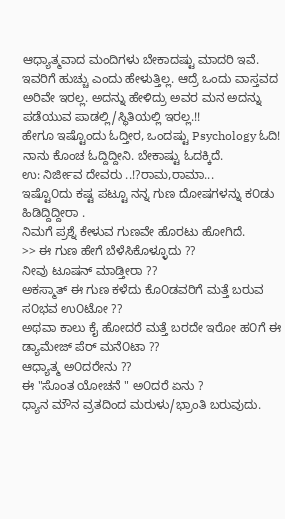ಆಧ್ಯಾತ್ಮವಾದ ಮಂದಿಗಳು ಬೇಕಾದಷ್ಟು ಮಾದರಿ ಇವೆ. ಇವರಿಗೆ ಹುಚ್ಚು ಎಂದು ಹೇಳುತ್ತಿಲ್ಲ. ಆದ್ರೆ ಒಂದು ವಾಸ್ತವದ ಅರಿವೇ ಇರಲ್ಲ. ಅದನ್ನು ಹೇಳಿದ್ರು ಅವರ ಮನ ಅದನ್ನು ಪಡೆಯುವ ಪಾಡಲ್ಲಿ/ಸ್ಥಿತಿಯಲ್ಲಿ ಇರಲ್ಲ.!!
ಹೇಗೂ ಇಷ್ಟೊಂದು ಓದ್ತೀರ, ಒಂದಷ್ಟು Psychology ಓದಿ! ನಾನು ಕೊಂಚ ಓದ್ದಿದ್ದೀನಿ. ಬೇಕಾಷ್ಟು ಓದಕ್ಕಿದೆ.
ಉ: ನಿರ್ಜೀವ ದೇವರು ..!?ರಾಮ,ರಾಮಾ...
ಇಷ್ಟೊ೦ದು ಕಷ್ಟ ಪಟ್ಟೂ ನನ್ನ ಗುಣ ದೋಷಗಳನ್ನು ಕ೦ಡು ಹಿಡಿದ್ದಿದ್ದೀರಾ .
ನಿಮಗೆ ಪ್ರಶ್ನೆ ಕೇಳುವ ಗುಣವೇ ಹೊರಟು ಹೋಗಿದೆ.
>> ಈ ಗುಣ ಹೇಗೆ ಬೆಳೆಸಿಕೊಳ್ಳೂದು ??
ನೀವು ಟೂಷನ್ ಮಾಡ್ತೀರಾ ??
ಅಕಸ್ಮಾತ್ ಈ ಗುಣ ಕಳೆದು ಕೊ೦ಡವರಿಗೆ ಮತ್ತೆ ಬರುವ ಸ೦ಭವ ಉ೦ಟೋ ??
ಅಥವಾ ಕಾಲು ಕೈ ಹೋದರೆ ಮತ್ತೆ ಬರದೇ ಇರೋ ಹ೦ಗೆ ಈ ಡ್ಯಾಮೇಜ್ ಪೆರ್ ಮನೆ೦ಟಾ ??
ಆಧ್ಯಾತ್ಮ ಅ೦ದರೇನು ??
ಈ "ಸೊಂತ ಯೋಚನೆ " ಅ೦ದರೆ ಏನು ?
ಧ್ಯಾನ ಮೌನ ವ್ರತದಿಂದ ಮರುಳು/ಭ್ರಾಂತಿ ಬರುವುದು.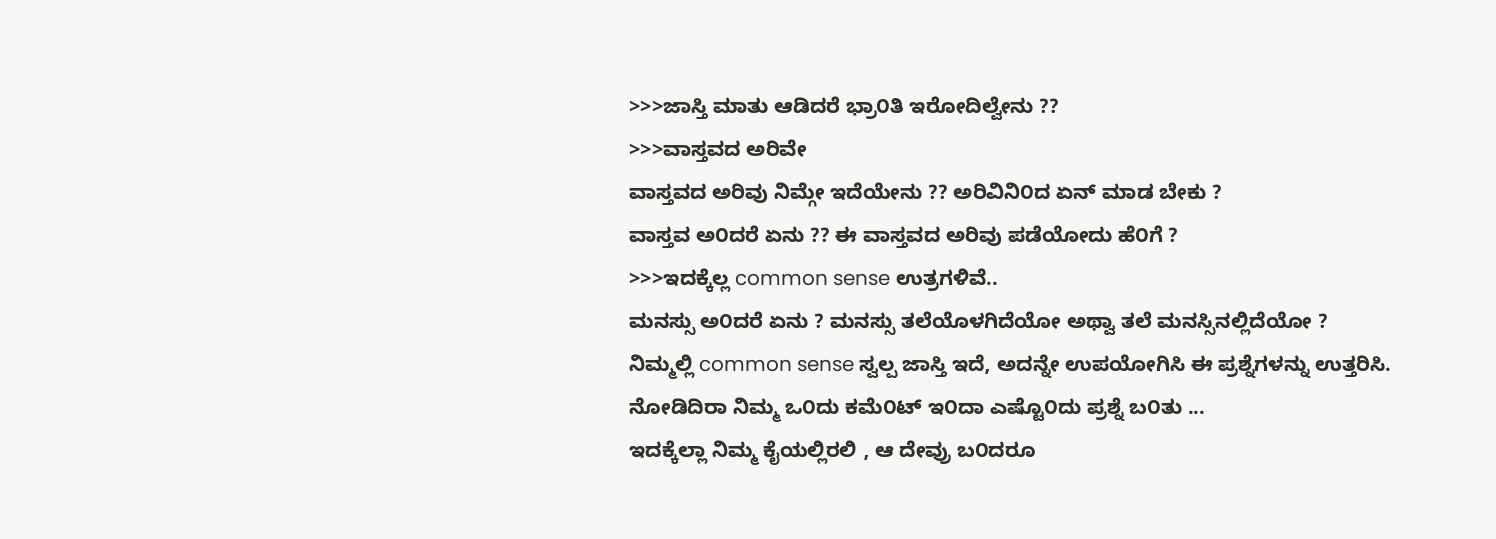>>>ಜಾಸ್ತಿ ಮಾತು ಆಡಿದರೆ ಭ್ರಾ೦ತಿ ಇರೋದಿಲ್ವೇನು ??
>>>ವಾಸ್ತವದ ಅರಿವೇ
ವಾಸ್ತವದ ಅರಿವು ನಿಮ್ಗೇ ಇದೆಯೇನು ?? ಅರಿವಿನಿ೦ದ ಏನ್ ಮಾಡ ಬೇಕು ?
ವಾಸ್ತವ ಅ೦ದರೆ ಏನು ?? ಈ ವಾಸ್ತವದ ಅರಿವು ಪಡೆಯೋದು ಹೆ೦ಗೆ ?
>>>ಇದಕ್ಕೆಲ್ಲ common sense ಉತ್ರಗಳಿವೆ..
ಮನಸ್ಸು ಅ೦ದರೆ ಏನು ? ಮನಸ್ಸು ತಲೆಯೊಳಗಿದೆಯೋ ಅಥ್ವಾ ತಲೆ ಮನಸ್ಸಿನಲ್ಲಿದೆಯೋ ?
ನಿಮ್ಮಲ್ಲಿ common sense ಸ್ವಲ್ಪ ಜಾಸ್ತಿ ಇದೆ, ಅದನ್ನೇ ಉಪಯೋಗಿಸಿ ಈ ಪ್ರಶ್ನೆಗಳನ್ನು ಉತ್ತರಿಸಿ.
ನೋಡಿದಿರಾ ನಿಮ್ಮ ಒ೦ದು ಕಮೆ೦ಟ್ ಇ೦ದಾ ಎಷ್ಟೊ೦ದು ಪ್ರಶ್ನೆ ಬ೦ತು ...
ಇದಕ್ಕೆಲ್ಲಾ ನಿಮ್ಮ ಕೈಯಲ್ಲಿರಲಿ , ಆ ದೇವ್ರು ಬ೦ದರೂ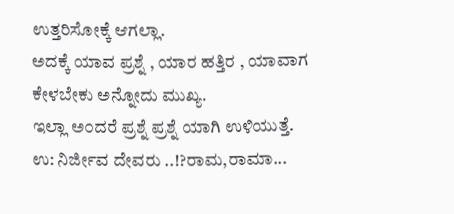ಉತ್ತರಿಸೋಕ್ಕೆ ಆಗಲ್ಲಾ.
ಅದಕ್ಕೆ ಯಾವ ಪ್ರಶ್ನೆ , ಯಾರ ಹತ್ತಿರ , ಯಾವಾಗ ಕೇಳಬೇಕು ಅನ್ನೋದು ಮುಖ್ಯ.
ಇಲ್ಲಾ ಅ೦ದರೆ ಪ್ರಶ್ನೆ ಪ್ರಶ್ನೆ ಯಾಗಿ ಉಳಿಯುತ್ತೆ.
ಉ: ನಿರ್ಜೀವ ದೇವರು ..!?ರಾಮ,ರಾಮಾ...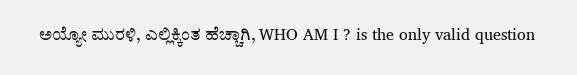ಅಯ್ಯೋ ಮುರಳಿ, ಎಲ್ಲಿಕ್ಕಿಂತ ಹೆಚ್ಚಾಗಿ, WHO AM I ? is the only valid question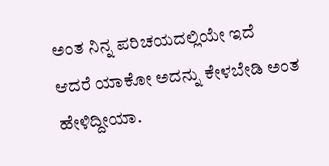ಅಂತ ನಿನ್ನ ಪರಿಚಯದಲ್ಲಿಯೇ ಇದೆ
ಆದರೆ ಯಾಕೋ ಅದನ್ನು ಕೇಳಬೇಡಿ ಅಂತ ಹೇಳಿದ್ದೀಯಾ.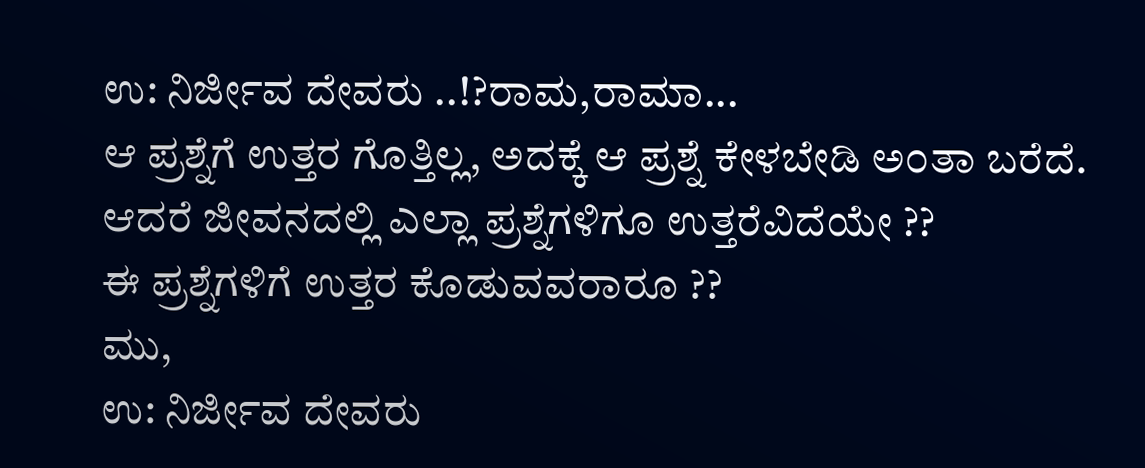ಉ: ನಿರ್ಜೀವ ದೇವರು ..!?ರಾಮ,ರಾಮಾ...
ಆ ಪ್ರಶ್ನೆಗೆ ಉತ್ತರ ಗೊತ್ತಿಲ್ಲ, ಅದಕ್ಕೆ ಆ ಪ್ರಶ್ನೆ ಕೇಳಬೇಡಿ ಅ೦ತಾ ಬರೆದೆ.
ಆದರೆ ಜೀವನದಲ್ಲಿ ಎಲ್ಲಾ ಪ್ರಶ್ನೆಗಳಿಗೂ ಉತ್ತರೆವಿದೆಯೇ ??
ಈ ಪ್ರಶ್ನೆಗಳಿಗೆ ಉತ್ತರ ಕೊಡುವವರಾರೂ ??
ಮು,
ಉ: ನಿರ್ಜೀವ ದೇವರು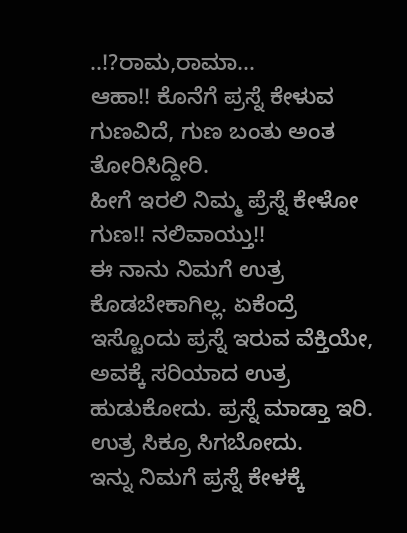..!?ರಾಮ,ರಾಮಾ...
ಆಹಾ!! ಕೊನೆಗೆ ಪ್ರಸ್ನೆ ಕೇಳುವ ಗುಣವಿದೆ, ಗುಣ ಬಂತು ಅಂತ ತೋರಿಸಿದ್ದೀರಿ.
ಹೀಗೆ ಇರಲಿ ನಿಮ್ಮ ಪ್ರೆಸ್ನೆ ಕೇಳೋ ಗುಣ!! ನಲಿವಾಯ್ತು!!
ಈ ನಾನು ನಿಮಗೆ ಉತ್ರ ಕೊಡಬೇಕಾಗಿಲ್ಲ. ಏಕೆಂದ್ರೆ
ಇಸ್ಟೊಂದು ಪ್ರಸ್ನೆ ಇರುವ ವೆಕ್ತಿಯೇ, ಅವಕ್ಕೆ ಸರಿಯಾದ ಉತ್ರ ಹುಡುಕೋದು. ಪ್ರಸ್ನೆ ಮಾಡ್ತಾ ಇರಿ. ಉತ್ರ ಸಿಕ್ರೂ ಸಿಗಬೋದು.
ಇನ್ನು ನಿಮಗೆ ಪ್ರಸ್ನೆ ಕೇಳಕ್ಕೆ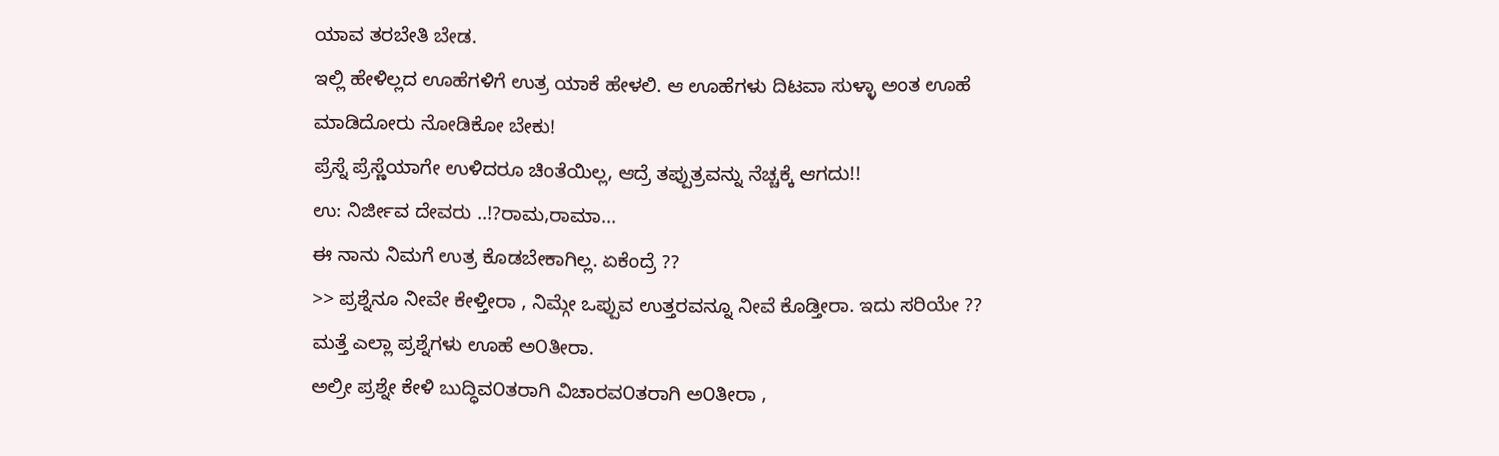ಯಾವ ತರಬೇತಿ ಬೇಡ.
ಇಲ್ಲಿ ಹೇಳಿಲ್ಲದ ಊಹೆಗಳಿಗೆ ಉತ್ರ ಯಾಕೆ ಹೇಳಲಿ. ಆ ಊಹೆಗಳು ದಿಟವಾ ಸುಳ್ಳಾ ಅಂತ ಊಹೆ ಮಾಡಿದೋರು ನೋಡಿಕೋ ಬೇಕು!
ಪ್ರೆಸ್ನೆ ಪ್ರೆಸ್ಣೆಯಾಗೇ ಉಳಿದರೂ ಚಿಂತೆಯಿಲ್ಲ, ಆದ್ರೆ ತಪ್ಪುತ್ರವನ್ನು ನೆಚ್ಚಕ್ಕೆ ಆಗದು!!
ಉ: ನಿರ್ಜೀವ ದೇವರು ..!?ರಾಮ,ರಾಮಾ...
ಈ ನಾನು ನಿಮಗೆ ಉತ್ರ ಕೊಡಬೇಕಾಗಿಲ್ಲ. ಏಕೆಂದ್ರೆ ??
>> ಪ್ರಶ್ನೆನೂ ನೀವೇ ಕೇಳ್ತೀರಾ , ನಿಮ್ಗೇ ಒಪ್ಪುವ ಉತ್ತರವನ್ನೂ ನೀವೆ ಕೊಡ್ತೀರಾ. ಇದು ಸರಿಯೇ ??
ಮತ್ತೆ ಎಲ್ಲಾ ಪ್ರಶ್ನೆಗಳು ಊಹೆ ಅ೦ತೀರಾ.
ಅಲ್ರೀ ಪ್ರಶ್ನೇ ಕೇಳಿ ಬುದ್ಧಿವ೦ತರಾಗಿ ವಿಚಾರವ೦ತರಾಗಿ ಅ೦ತೀರಾ ,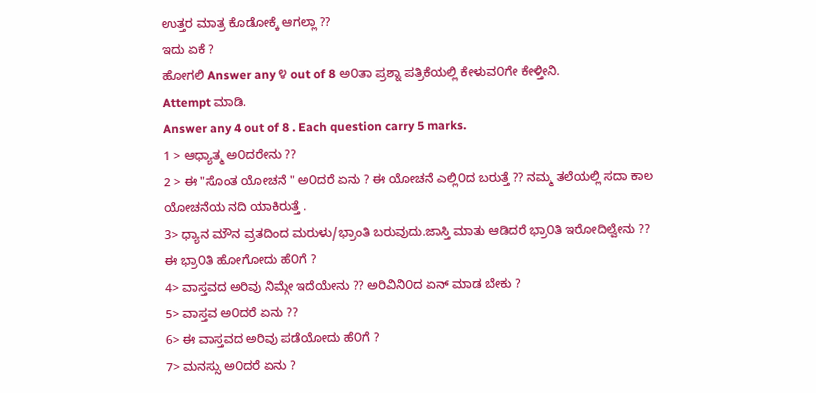ಉತ್ತರ ಮಾತ್ರ ಕೊಡೋಕ್ಕೆ ಆಗಲ್ಲಾ ??
ಇದು ಏಕೆ ?
ಹೋಗಲಿ Answer any ೪ out of 8 ಅ೦ತಾ ಪ್ರಶ್ನಾ ಪತ್ರಿಕೆಯಲ್ಲಿ ಕೇಳುವ೦ಗೇ ಕೇಳ್ತೀನಿ.
Attempt ಮಾಡಿ.
Answer any 4 out of 8 . Each question carry 5 marks.
1 > ಆಧ್ಯಾತ್ಮ ಅ೦ದರೇನು ??
2 > ಈ "ಸೊಂತ ಯೋಚನೆ " ಅ೦ದರೆ ಏನು ? ಈ ಯೋಚನೆ ಎಲ್ಲಿ೦ದ ಬರುತ್ತೆ ?? ನಮ್ಮ ತಲೆಯಲ್ಲಿ ಸದಾ ಕಾಲ
ಯೋಚನೆಯ ನದಿ ಯಾಕಿರುತ್ತೆ .
3> ಧ್ಯಾನ ಮೌನ ವ್ರತದಿಂದ ಮರುಳು/ಭ್ರಾಂತಿ ಬರುವುದು.ಜಾಸ್ತಿ ಮಾತು ಆಡಿದರೆ ಭ್ರಾ೦ತಿ ಇರೋದಿಲ್ವೇನು ??
ಈ ಭ್ರಾ೦ತಿ ಹೋಗೋದು ಹೆ೦ಗೆ ?
4> ವಾಸ್ತವದ ಅರಿವು ನಿಮ್ಗೇ ಇದೆಯೇನು ?? ಅರಿವಿನಿ೦ದ ಏನ್ ಮಾಡ ಬೇಕು ?
5> ವಾಸ್ತವ ಅ೦ದರೆ ಏನು ??
6> ಈ ವಾಸ್ತವದ ಅರಿವು ಪಡೆಯೋದು ಹೆ೦ಗೆ ?
7> ಮನಸ್ಸು ಅ೦ದರೆ ಏನು ?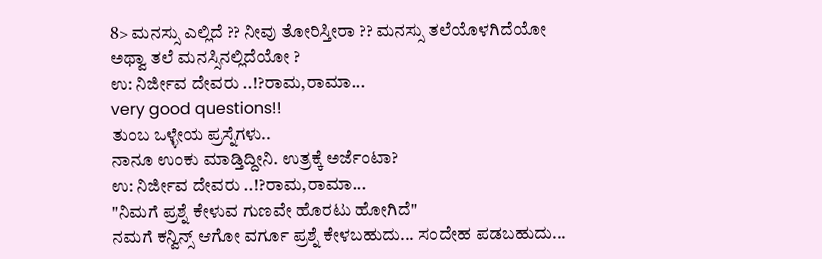8> ಮನಸ್ಸು ಎಲ್ಲಿದೆ ?? ನೀವು ತೋರಿಸ್ತೀರಾ ?? ಮನಸ್ಸು ತಲೆಯೊಳಗಿದೆಯೋ ಅಥ್ವಾ ತಲೆ ಮನಸ್ಸಿನಲ್ಲಿದೆಯೋ ?
ಉ: ನಿರ್ಜೀವ ದೇವರು ..!?ರಾಮ,ರಾಮಾ...
very good questions!!
ತುಂಬ ಒಳ್ಳೇಯ ಪ್ರಸ್ನೆಗಳು..
ನಾನೂ ಉಂಕು ಮಾಡ್ತಿದ್ದೀನಿ. ಉತ್ರಕ್ಕೆ ಅರ್ಜೆಂಟಾ?
ಉ: ನಿರ್ಜೀವ ದೇವರು ..!?ರಾಮ,ರಾಮಾ...
"ನಿಮಗೆ ಪ್ರಶ್ನೆ ಕೇಳುವ ಗುಣವೇ ಹೊರಟು ಹೋಗಿದೆ"
ನಮಗೆ ಕನ್ವಿನ್ಸ್ ಆಗೋ ವರ್ಗೂ ಪ್ರಶ್ನೆ ಕೇಳಬಹುದು... ಸಂದೇಹ ಪಡಬಹುದು...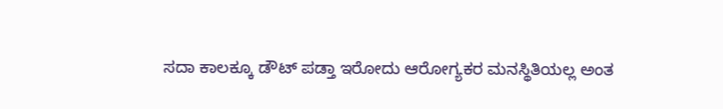ಸದಾ ಕಾಲಕ್ಕೂ ಡೌಟ್ ಪಡ್ತಾ ಇರೋದು ಆರೋಗ್ಯಕರ ಮನಸ್ಥಿತಿಯಲ್ಲ ಅಂತ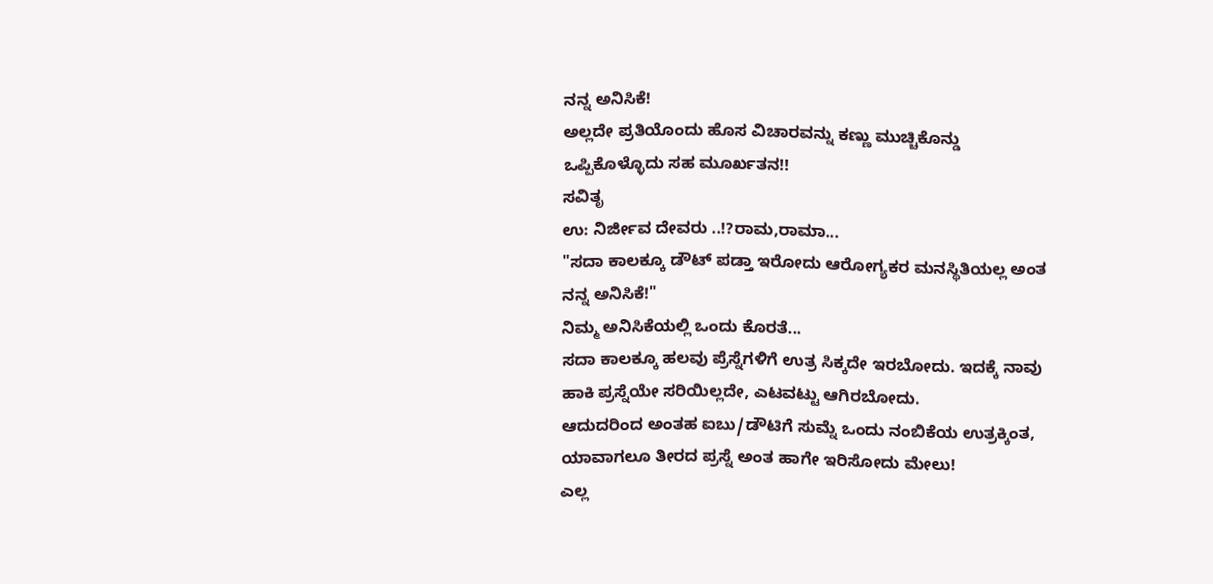ನನ್ನ ಅನಿಸಿಕೆ!
ಅಲ್ಲದೇ ಪ್ರತಿಯೊಂದು ಹೊಸ ವಿಚಾರವನ್ನು ಕಣ್ಣು ಮುಚ್ಚಿಕೊನ್ಡು ಒಪ್ಪಿಕೊಳ್ಳೊದು ಸಹ ಮೂರ್ಖತನ!!
ಸವಿತೃ
ಉ: ನಿರ್ಜೀವ ದೇವರು ..!?ರಾಮ,ರಾಮಾ...
"ಸದಾ ಕಾಲಕ್ಕೂ ಡೌಟ್ ಪಡ್ತಾ ಇರೋದು ಆರೋಗ್ಯಕರ ಮನಸ್ಥಿತಿಯಲ್ಲ ಅಂತ ನನ್ನ ಅನಿಸಿಕೆ!"
ನಿಮ್ಮ ಅನಿಸಿಕೆಯಲ್ಲಿ ಒಂದು ಕೊರತೆ...
ಸದಾ ಕಾಲಕ್ಕೂ ಹಲವು ಪ್ರೆಸ್ನೆಗಳಿಗೆ ಉತ್ರ ಸಿಕ್ಕದೇ ಇರಬೋದು. ಇದಕ್ಕೆ ನಾವು ಹಾಕಿ ಪ್ರಸ್ನೆಯೇ ಸರಿಯಿಲ್ಲದೇ, ಎಟವಟ್ಟು ಆಗಿರಬೋದು.
ಆದುದರಿಂದ ಅಂತಹ ಐಬು/ಡೌಟಿಗೆ ಸುಮ್ನೆ ಒಂದು ನಂಬಿಕೆಯ ಉತ್ರಕ್ಕಿಂತ, ಯಾವಾಗಲೂ ತೀರದ ಪ್ರಸ್ನೆ ಅಂತ ಹಾಗೇ ಇರಿಸೋದು ಮೇಲು!
ಎಲ್ಲ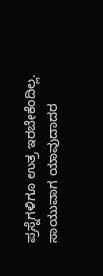ಪ್ರಸ್ನೆಗಳಿಗೂ ಉತ್ರ ಇರಬೇಕೆಂದಿಲ್ಲ. ಸಾಯುವಾಗ ಯಾವುದಾದರ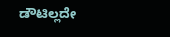ಡೌಟಿಲ್ಲದೇ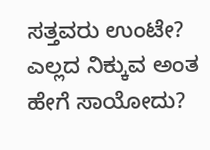ಸತ್ತವರು ಉಂಟೇ? ಎಲ್ಲದ ನಿಕ್ಕುವ ಅಂತ ಹೇಗೆ ಸಾಯೋದು?